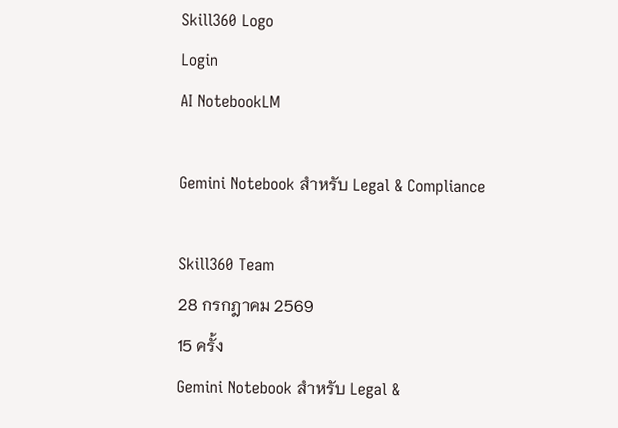Skill360 Logo
Login
AI NotebookLM

Gemini Notebook สำหรับ Legal & Compliance

Skill360 Team
28 กรกฎาคม 2569
15 ครั้ง
Gemini Notebook สำหรับ Legal &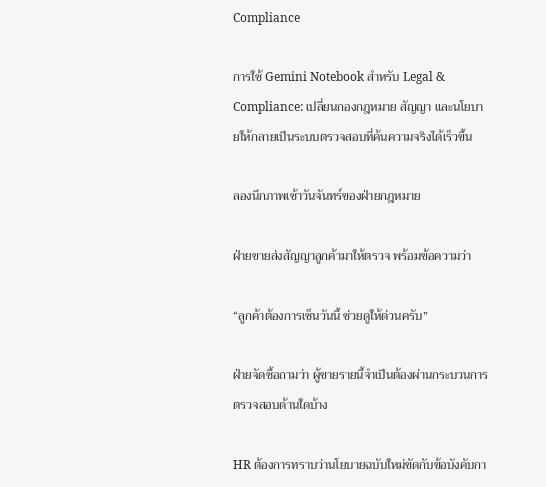Compliance

การใช้ Gemini Notebook สำหรับ Legal & Compliance: เปลี่ยนกองกฎหมาย สัญญา และนโยบายให้กลายเป็นระบบตรวจสอบที่ค้นความจริงได้เร็วขึ้น

ลองนึกภาพเช้าวันจันทร์ของฝ่ายกฎหมาย

ฝ่ายขายส่งสัญญาลูกค้ามาให้ตรวจ พร้อมข้อความว่า

“ลูกค้าต้องการเซ็นวันนี้ ช่วยดูให้ด่วนครับ”

ฝ่ายจัดซื้อถามว่า ผู้ขายรายนี้จำเป็นต้องผ่านกระบวนการตรวจสอบด้านใดบ้าง

HR ต้องการทราบว่านโยบายฉบับใหม่ขัดกับข้อบังคับกา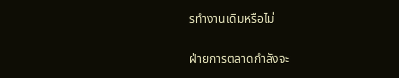รทำงานเดิมหรือไม่

ฝ่ายการตลาดกำลังจะ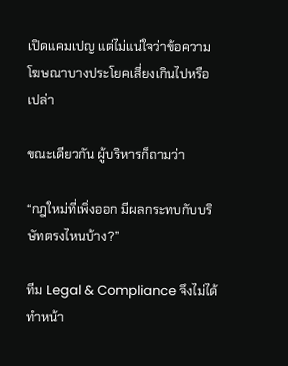เปิดแคมเปญ แต่ไม่แน่ใจว่าข้อความโฆษณาบางประโยคเสี่ยงเกินไปหรือเปล่า

ขณะเดียวกัน ผู้บริหารก็ถามว่า

“กฎใหม่ที่เพิ่งออก มีผลกระทบกับบริษัทตรงไหนบ้าง?”

ทีม Legal & Compliance จึงไม่ได้ทำหน้า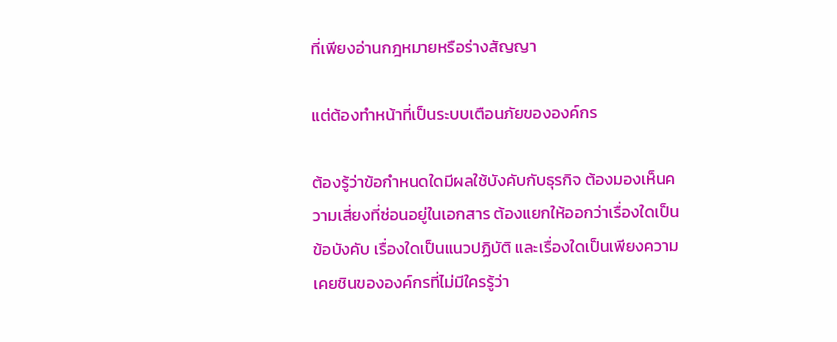ที่เพียงอ่านกฎหมายหรือร่างสัญญา

แต่ต้องทำหน้าที่เป็นระบบเตือนภัยขององค์กร

ต้องรู้ว่าข้อกำหนดใดมีผลใช้บังคับกับธุรกิจ ต้องมองเห็นความเสี่ยงที่ซ่อนอยู่ในเอกสาร ต้องแยกให้ออกว่าเรื่องใดเป็นข้อบังคับ เรื่องใดเป็นแนวปฏิบัติ และเรื่องใดเป็นเพียงความเคยชินขององค์กรที่ไม่มีใครรู้ว่า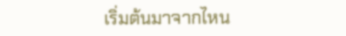เริ่มต้นมาจากไหน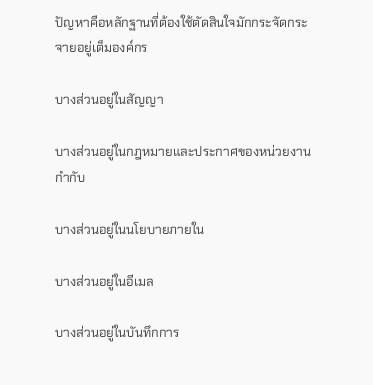ปัญหาคือหลักฐานที่ต้องใช้ตัดสินใจมักกระจัดกระจายอยู่เต็มองค์กร

บางส่วนอยู่ในสัญญา

บางส่วนอยู่ในกฎหมายและประกาศของหน่วยงานกำกับ

บางส่วนอยู่ในนโยบายภายใน

บางส่วนอยู่ในอีเมล

บางส่วนอยู่ในบันทึกการ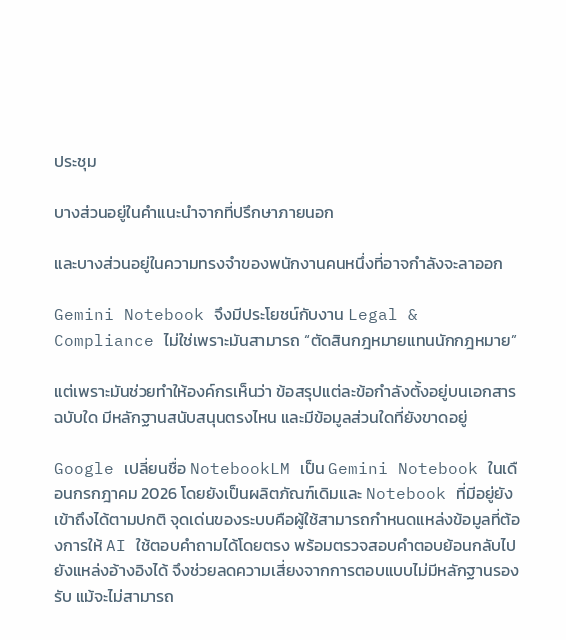ประชุม

บางส่วนอยู่ในคำแนะนำจากที่ปรึกษาภายนอก

และบางส่วนอยู่ในความทรงจำของพนักงานคนหนึ่งที่อาจกำลังจะลาออก

Gemini Notebook จึงมีประโยชน์กับงาน Legal & Compliance ไม่ใช่เพราะมันสามารถ “ตัดสินกฎหมายแทนนักกฎหมาย”

แต่เพราะมันช่วยทำให้องค์กรเห็นว่า ข้อสรุปแต่ละข้อกำลังตั้งอยู่บนเอกสารฉบับใด มีหลักฐานสนับสนุนตรงไหน และมีข้อมูลส่วนใดที่ยังขาดอยู่

Google เปลี่ยนชื่อ NotebookLM เป็น Gemini Notebook ในเดือนกรกฎาคม 2026 โดยยังเป็นผลิตภัณฑ์เดิมและ Notebook ที่มีอยู่ยังเข้าถึงได้ตามปกติ จุดเด่นของระบบคือผู้ใช้สามารถกำหนดแหล่งข้อมูลที่ต้องการให้ AI ใช้ตอบคำถามได้โดยตรง พร้อมตรวจสอบคำตอบย้อนกลับไปยังแหล่งอ้างอิงได้ จึงช่วยลดความเสี่ยงจากการตอบแบบไม่มีหลักฐานรองรับ แม้จะไม่สามารถ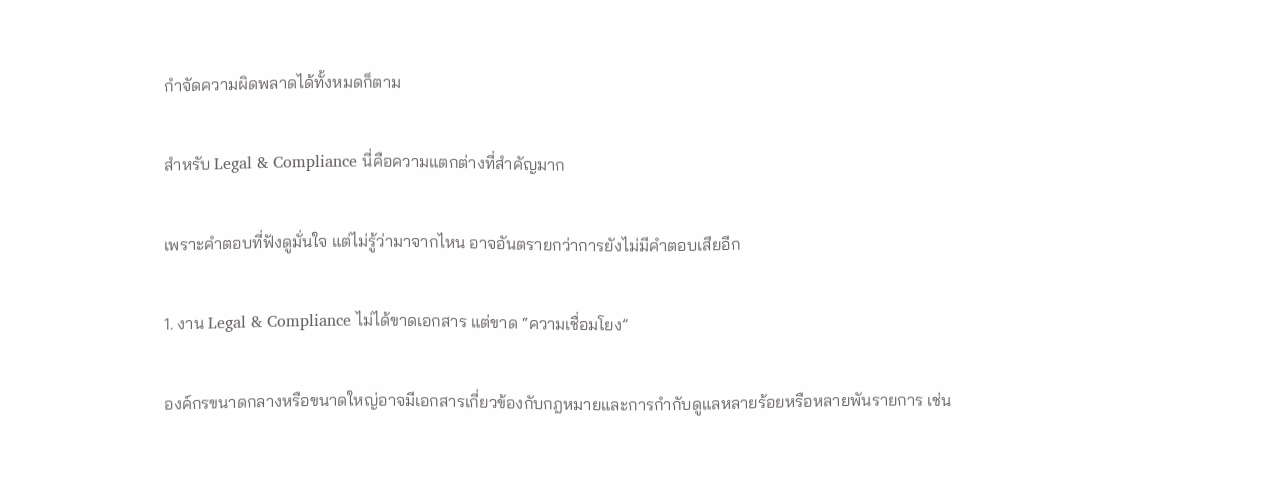กำจัดความผิดพลาดได้ทั้งหมดก็ตาม

สำหรับ Legal & Compliance นี่คือความแตกต่างที่สำคัญมาก

เพราะคำตอบที่ฟังดูมั่นใจ แต่ไม่รู้ว่ามาจากไหน อาจอันตรายกว่าการยังไม่มีคำตอบเสียอีก

1. งาน Legal & Compliance ไม่ได้ขาดเอกสาร แต่ขาด “ความเชื่อมโยง”

องค์กรขนาดกลางหรือขนาดใหญ่อาจมีเอกสารเกี่ยวข้องกับกฎหมายและการกำกับดูแลหลายร้อยหรือหลายพันรายการ เช่น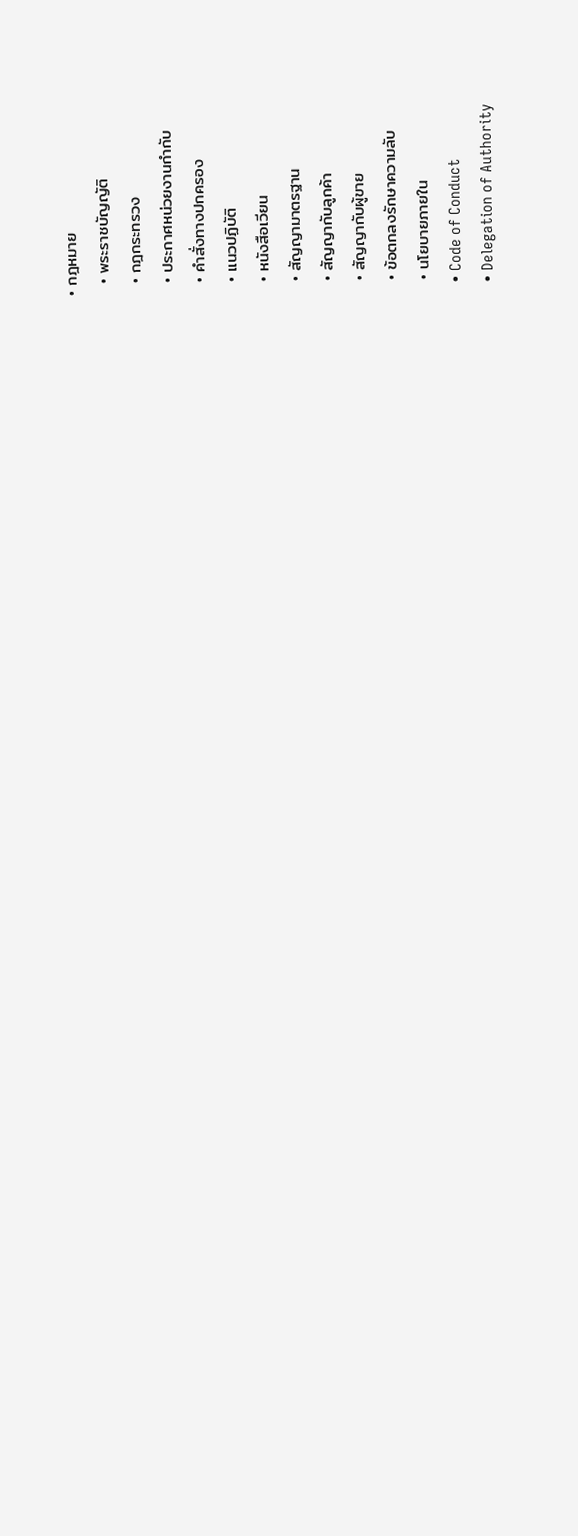• กฎหมาย
  • พระราชบัญญัติ
  • กฎกระทรวง
  • ประกาศหน่วยงานกำกับ
  • คำสั่งทางปกครอง
  • แนวปฏิบัติ
  • หนังสือเวียน
  • สัญญามาตรฐาน
  • สัญญากับลูกค้า
  • สัญญากับผู้ขาย
  • ข้อตกลงรักษาความลับ
  • นโยบายภายใน
  • Code of Conduct
  • Delegation of Authority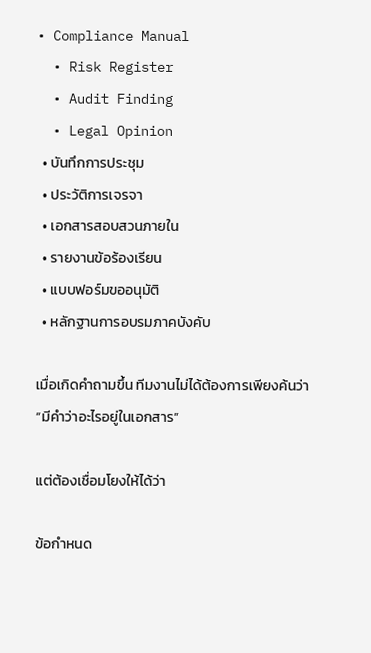• Compliance Manual
  • Risk Register
  • Audit Finding
  • Legal Opinion
  • บันทึกการประชุม
  • ประวัติการเจรจา
  • เอกสารสอบสวนภายใน
  • รายงานข้อร้องเรียน
  • แบบฟอร์มขออนุมัติ
  • หลักฐานการอบรมภาคบังคับ

เมื่อเกิดคำถามขึ้น ทีมงานไม่ได้ต้องการเพียงค้นว่า “มีคำว่าอะไรอยู่ในเอกสาร”

แต่ต้องเชื่อมโยงให้ได้ว่า

ข้อกำหนด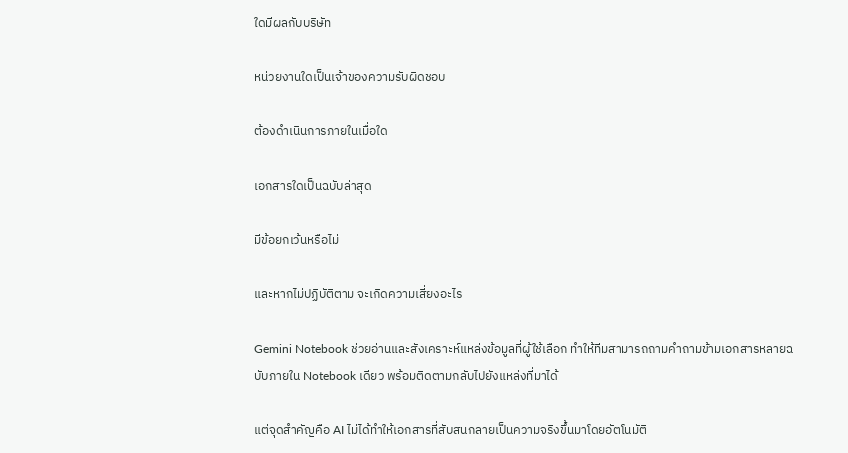ใดมีผลกับบริษัท

หน่วยงานใดเป็นเจ้าของความรับผิดชอบ

ต้องดำเนินการภายในเมื่อใด

เอกสารใดเป็นฉบับล่าสุด

มีข้อยกเว้นหรือไม่

และหากไม่ปฏิบัติตาม จะเกิดความเสี่ยงอะไร

Gemini Notebook ช่วยอ่านและสังเคราะห์แหล่งข้อมูลที่ผู้ใช้เลือก ทำให้ทีมสามารถถามคำถามข้ามเอกสารหลายฉบับภายใน Notebook เดียว พร้อมติดตามกลับไปยังแหล่งที่มาได้

แต่จุดสำคัญคือ AI ไม่ได้ทำให้เอกสารที่สับสนกลายเป็นความจริงขึ้นมาโดยอัตโนมัติ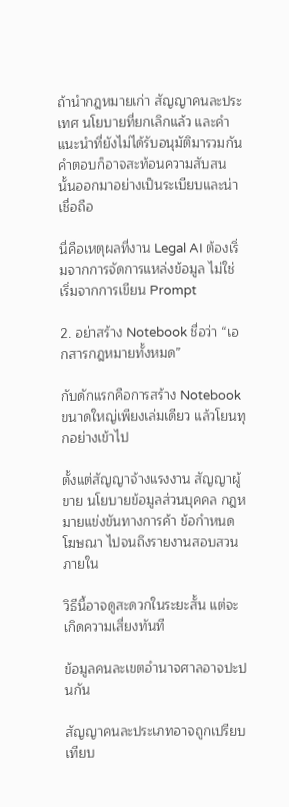ถ้านำกฎหมายเก่า สัญญาคนละประเทศ นโยบายที่ยกเลิกแล้ว และคำแนะนำที่ยังไม่ได้รับอนุมัติมารวมกัน คำตอบก็อาจสะท้อนความสับสนนั้นออกมาอย่างเป็นระเบียบและน่าเชื่อถือ

นี่คือเหตุผลที่งาน Legal AI ต้องเริ่มจากการจัดการแหล่งข้อมูล ไม่ใช่เริ่มจากการเขียน Prompt

2. อย่าสร้าง Notebook ชื่อว่า “เอกสารกฎหมายทั้งหมด”

กับดักแรกคือการสร้าง Notebook ขนาดใหญ่เพียงเล่มเดียว แล้วโยนทุกอย่างเข้าไป

ตั้งแต่สัญญาจ้างแรงงาน สัญญาผู้ขาย นโยบายข้อมูลส่วนบุคคล กฎหมายแข่งขันทางการค้า ข้อกำหนดโฆษณา ไปจนถึงรายงานสอบสวนภายใน

วิธีนี้อาจดูสะดวกในระยะสั้น แต่จะเกิดความเสี่ยงทันที

ข้อมูลคนละเขตอำนาจศาลอาจปะปนกัน

สัญญาคนละประเภทอาจถูกเปรียบเทียบ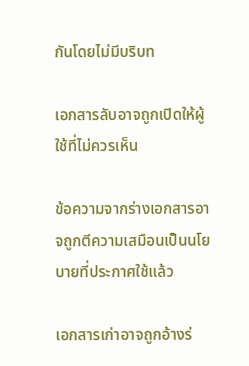กันโดยไม่มีบริบท

เอกสารลับอาจถูกเปิดให้ผู้ใช้ที่ไม่ควรเห็น

ข้อความจากร่างเอกสารอาจถูกตีความเสมือนเป็นนโยบายที่ประกาศใช้แล้ว

เอกสารเก่าอาจถูกอ้างร่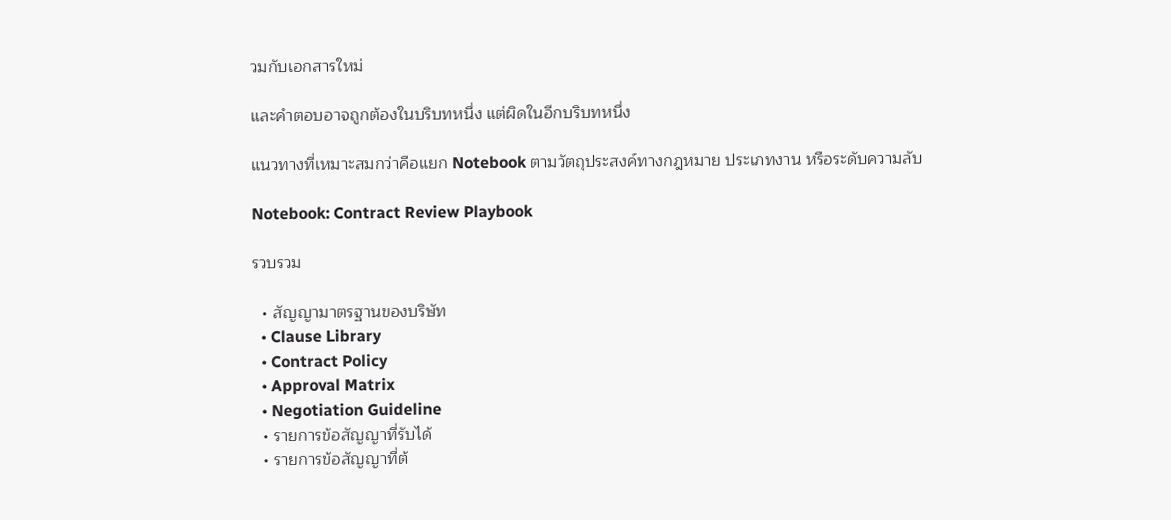วมกับเอกสารใหม่

และคำตอบอาจถูกต้องในบริบทหนึ่ง แต่ผิดในอีกบริบทหนึ่ง

แนวทางที่เหมาะสมกว่าคือแยก Notebook ตามวัตถุประสงค์ทางกฎหมาย ประเภทงาน หรือระดับความลับ

Notebook: Contract Review Playbook

รวบรวม

  • สัญญามาตรฐานของบริษัท
  • Clause Library
  • Contract Policy
  • Approval Matrix
  • Negotiation Guideline
  • รายการข้อสัญญาที่รับได้
  • รายการข้อสัญญาที่ต้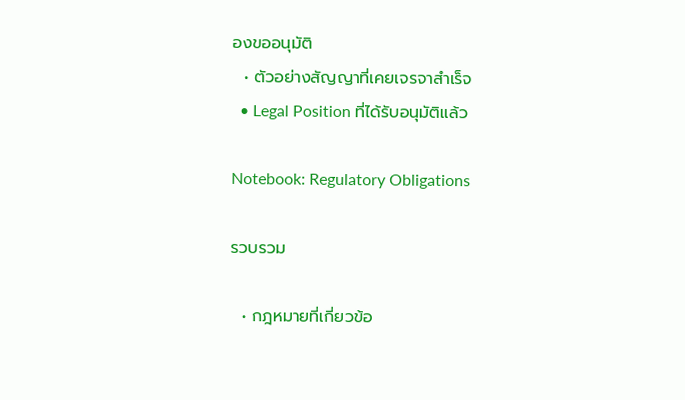องขออนุมัติ
  • ตัวอย่างสัญญาที่เคยเจรจาสำเร็จ
  • Legal Position ที่ได้รับอนุมัติแล้ว

Notebook: Regulatory Obligations

รวบรวม

  • กฎหมายที่เกี่ยวข้อ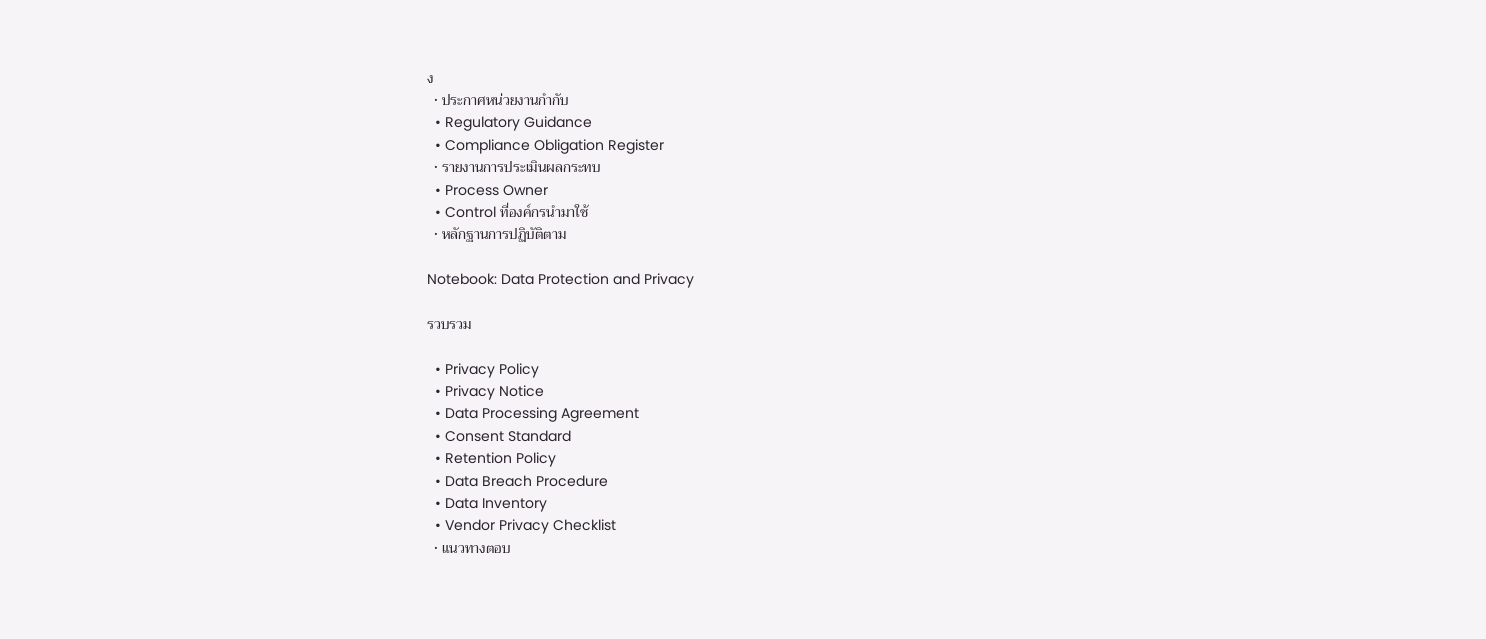ง
  • ประกาศหน่วยงานกำกับ
  • Regulatory Guidance
  • Compliance Obligation Register
  • รายงานการประเมินผลกระทบ
  • Process Owner
  • Control ที่องค์กรนำมาใช้
  • หลักฐานการปฏิบัติตาม

Notebook: Data Protection and Privacy

รวบรวม

  • Privacy Policy
  • Privacy Notice
  • Data Processing Agreement
  • Consent Standard
  • Retention Policy
  • Data Breach Procedure
  • Data Inventory
  • Vendor Privacy Checklist
  • แนวทางตอบ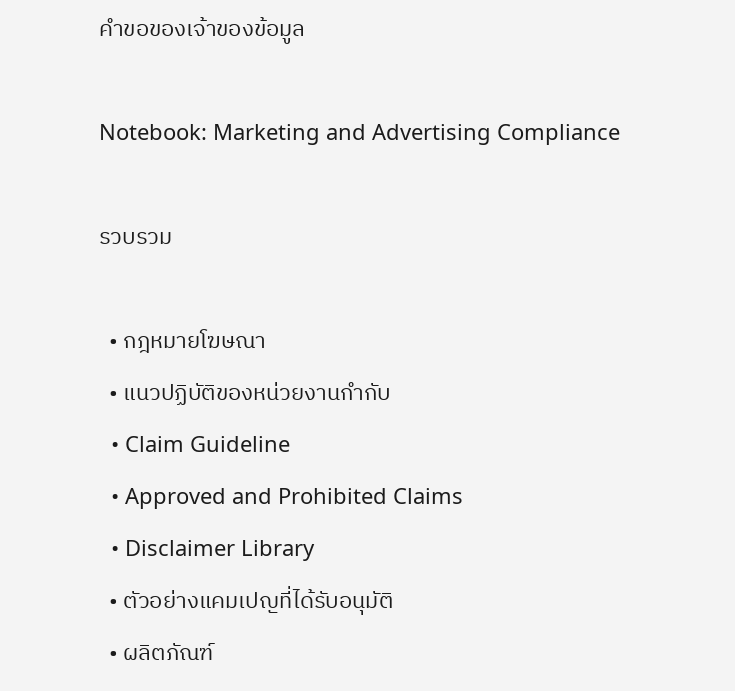คำขอของเจ้าของข้อมูล

Notebook: Marketing and Advertising Compliance

รวบรวม

  • กฎหมายโฆษณา
  • แนวปฏิบัติของหน่วยงานกำกับ
  • Claim Guideline
  • Approved and Prohibited Claims
  • Disclaimer Library
  • ตัวอย่างแคมเปญที่ได้รับอนุมัติ
  • ผลิตภัณฑ์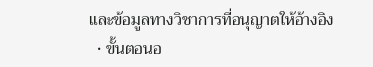และข้อมูลทางวิชาการที่อนุญาตให้อ้างอิง
  • ขั้นตอนอ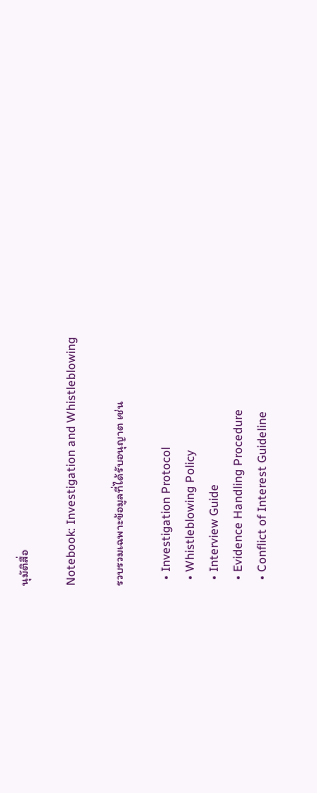นุมัติสื่อ

Notebook: Investigation and Whistleblowing

รวบรวมเฉพาะข้อมูลที่ได้รับอนุญาต เช่น

  • Investigation Protocol
  • Whistleblowing Policy
  • Interview Guide
  • Evidence Handling Procedure
  • Conflict of Interest Guideline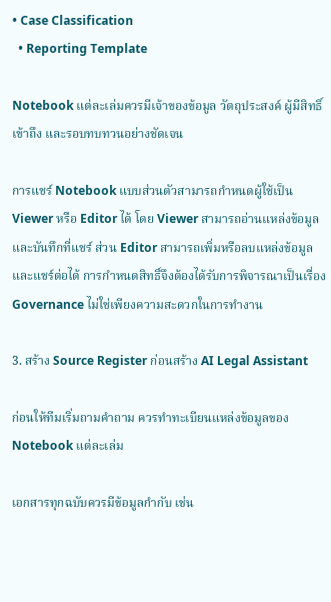• Case Classification
  • Reporting Template

Notebook แต่ละเล่มควรมีเจ้าของข้อมูล วัตถุประสงค์ ผู้มีสิทธิ์เข้าถึง และรอบทบทวนอย่างชัดเจน

การแชร์ Notebook แบบส่วนตัวสามารถกำหนดผู้ใช้เป็น Viewer หรือ Editor ได้ โดย Viewer สามารถอ่านแหล่งข้อมูลและบันทึกที่แชร์ ส่วน Editor สามารถเพิ่มหรือลบแหล่งข้อมูลและแชร์ต่อได้ การกำหนดสิทธิ์จึงต้องได้รับการพิจารณาเป็นเรื่อง Governance ไม่ใช่เพียงความสะดวกในการทำงาน

3. สร้าง Source Register ก่อนสร้าง AI Legal Assistant

ก่อนให้ทีมเริ่มถามคำถาม ควรทำทะเบียนแหล่งข้อมูลของ Notebook แต่ละเล่ม

เอกสารทุกฉบับควรมีข้อมูลกำกับ เช่น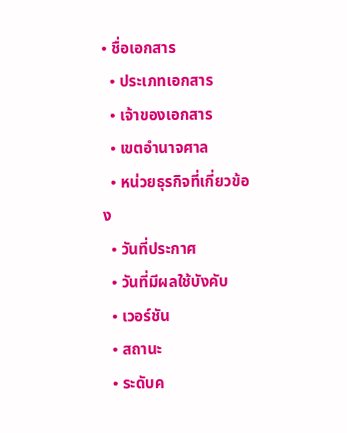• ชื่อเอกสาร
  • ประเภทเอกสาร
  • เจ้าของเอกสาร
  • เขตอำนาจศาล
  • หน่วยธุรกิจที่เกี่ยวข้อง
  • วันที่ประกาศ
  • วันที่มีผลใช้บังคับ
  • เวอร์ชัน
  • สถานะ
  • ระดับค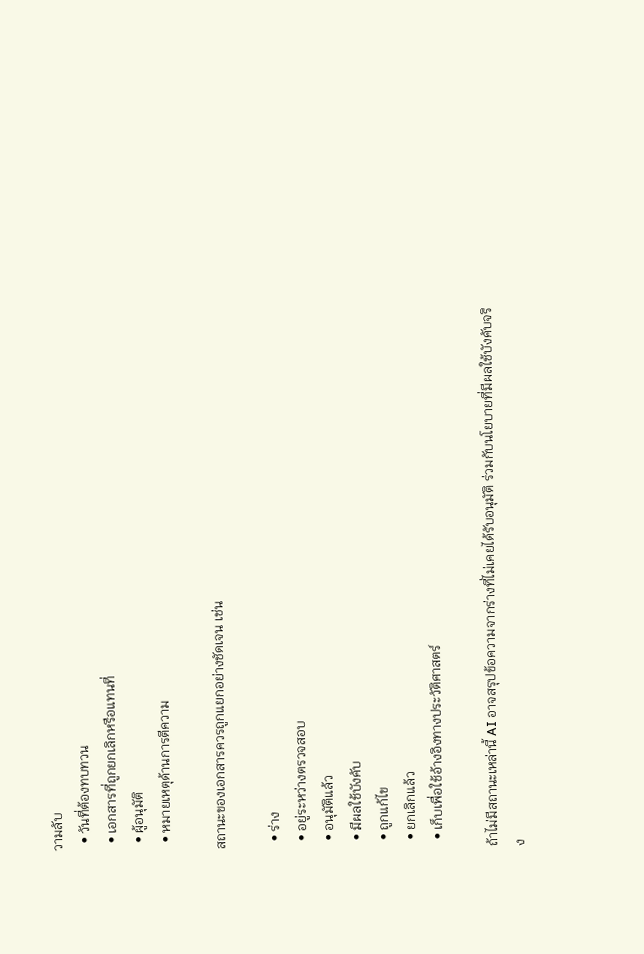วามลับ
  • วันที่ต้องทบทวน
  • เอกสารที่ถูกยกเลิกหรือแทนที่
  • ผู้อนุมัติ
  • หมายเหตุด้านการตีความ

สถานะของเอกสารควรถูกแยกอย่างชัดเจน เช่น

  • ร่าง
  • อยู่ระหว่างตรวจสอบ
  • อนุมัติแล้ว
  • มีผลใช้บังคับ
  • ถูกแก้ไข
  • ยกเลิกแล้ว
  • เก็บเพื่อใช้อ้างอิงทางประวัติศาสตร์

ถ้าไม่มีสถานะเหล่านี้ AI อาจสรุปข้อความจากร่างที่ไม่เคยได้รับอนุมัติ ร่วมกับนโยบายที่มีผลใช้บังคับจริง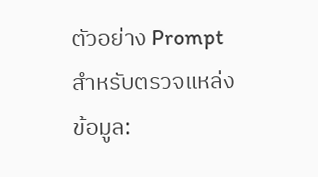ตัวอย่าง Prompt สำหรับตรวจแหล่งข้อมูล: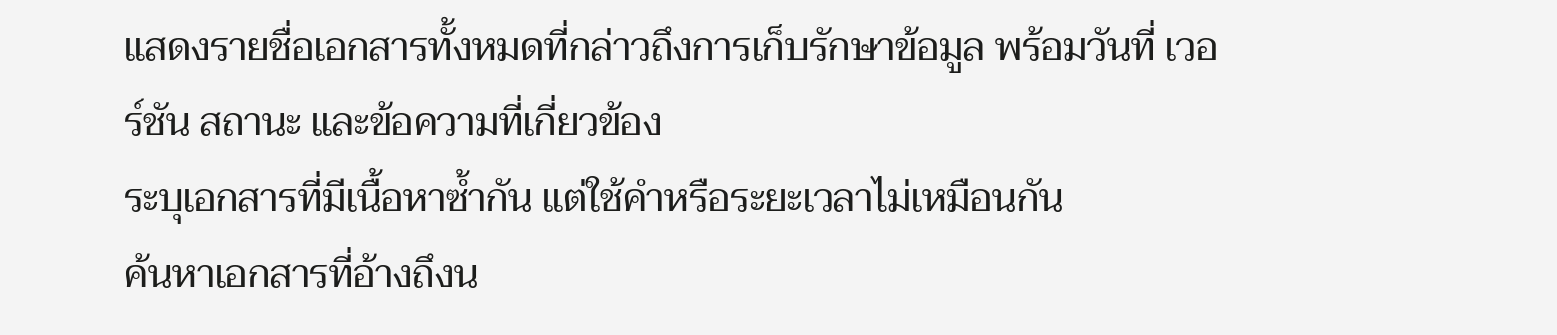แสดงรายชื่อเอกสารทั้งหมดที่กล่าวถึงการเก็บรักษาข้อมูล พร้อมวันที่ เวอร์ชัน สถานะ และข้อความที่เกี่ยวข้อง
ระบุเอกสารที่มีเนื้อหาซ้ำกัน แต่ใช้คำหรือระยะเวลาไม่เหมือนกัน
ค้นหาเอกสารที่อ้างถึงน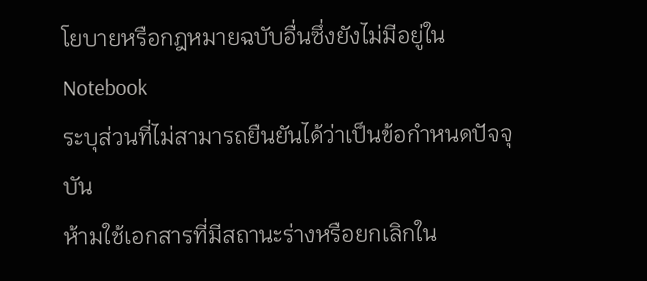โยบายหรือกฎหมายฉบับอื่นซึ่งยังไม่มีอยู่ใน Notebook
ระบุส่วนที่ไม่สามารถยืนยันได้ว่าเป็นข้อกำหนดปัจจุบัน
ห้ามใช้เอกสารที่มีสถานะร่างหรือยกเลิกใน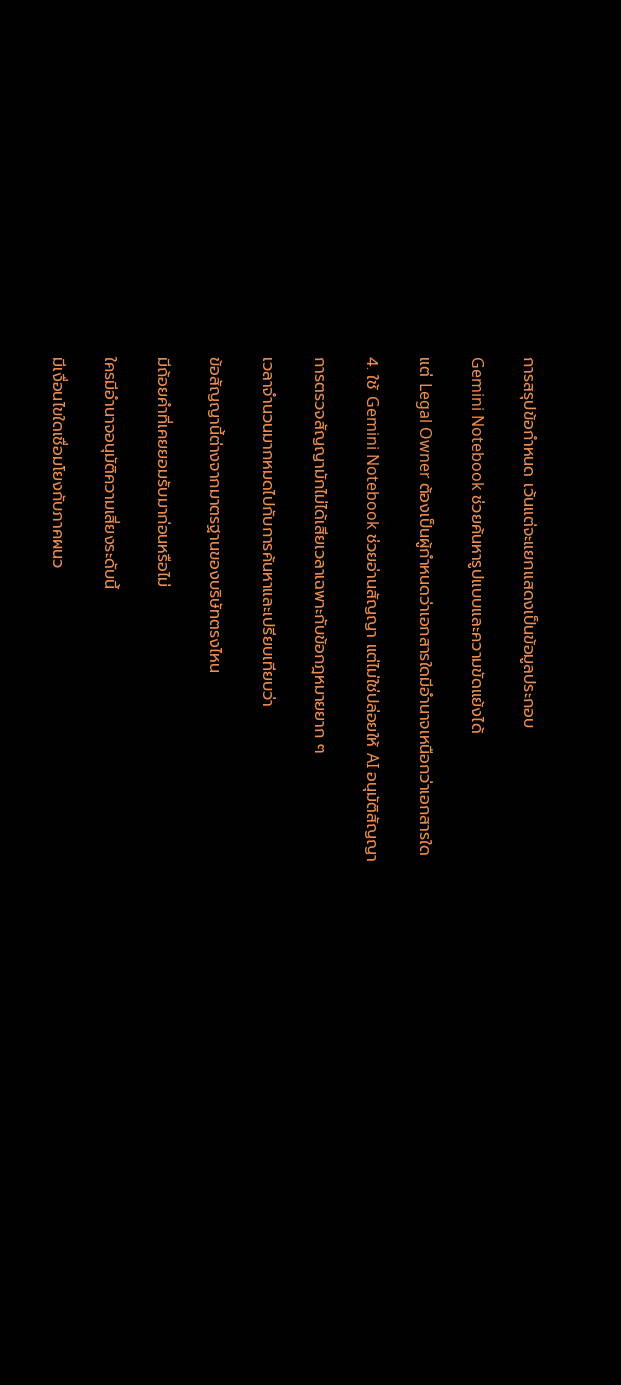การสรุปข้อกำหนด เว้นแต่จะแยกแสดงเป็นข้อมูลประกอบ

Gemini Notebook ช่วยค้นหารูปแบบและความขัดแย้งได้

แต่ Legal Owner ต้องเป็นผู้กำหนดว่าเอกสารใดมีอำนาจเหนือกว่าเอกสารใด

4. ใช้ Gemini Notebook ช่วยอ่านสัญญา แต่ไม่ใช่ปล่อยให้ AI อนุมัติสัญญา

การตรวจสัญญามักไม่ได้เสียเวลาเฉพาะกับข้อกฎหมายยาก ๆ

เวลาจำนวนมากหมดไปกับการค้นหาและเปรียบเทียบว่า

ข้อสัญญานี้ต่างจากมาตรฐานของบริษัทตรงไหน

มีถ้อยคำที่เคยยอมรับมาก่อนหรือไม่

ใครมีอำนาจอนุมัติความเสี่ยงระดับนี้

มีเงื่อนไขใดเชื่อมโยงกับภาคผนว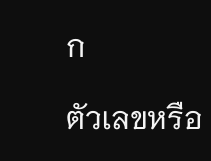ก

ตัวเลขหรือ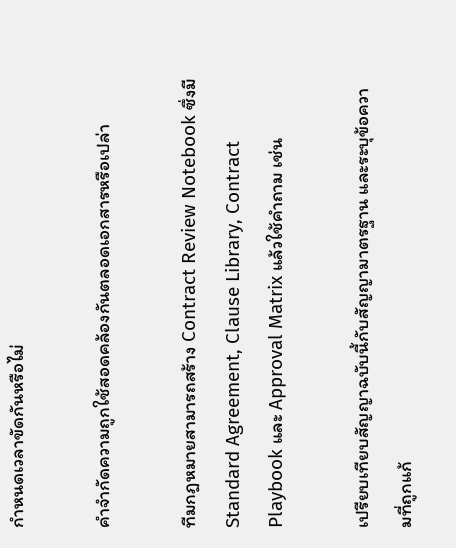กำหนดเวลาขัดกันหรือไม่

คำจำกัดความถูกใช้สอดคล้องกันตลอดเอกสารหรือเปล่า

ทีมกฎหมายสามารถสร้าง Contract Review Notebook ซึ่งมี Standard Agreement, Clause Library, Contract Playbook และ Approval Matrix แล้วใช้คำถาม เช่น

เปรียบเทียบสัญญาฉบับนี้กับสัญญามาตรฐาน และระบุข้อความที่ถูกแก้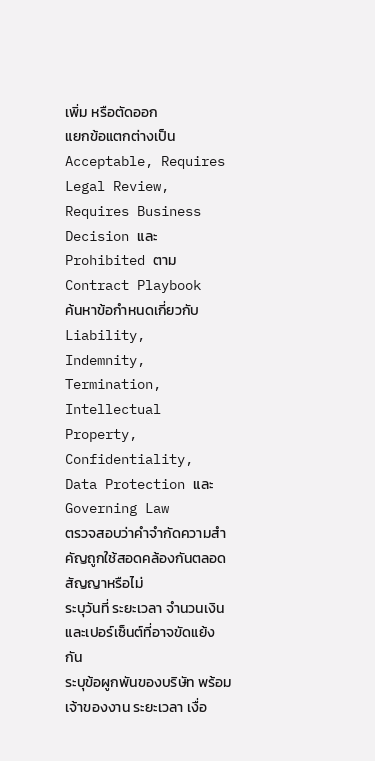เพิ่ม หรือตัดออก
แยกข้อแตกต่างเป็น Acceptable, Requires Legal Review, Requires Business Decision และ Prohibited ตาม Contract Playbook
ค้นหาข้อกำหนดเกี่ยวกับ Liability, Indemnity, Termination, Intellectual Property, Confidentiality, Data Protection และ Governing Law
ตรวจสอบว่าคำจำกัดความสำคัญถูกใช้สอดคล้องกันตลอดสัญญาหรือไม่
ระบุวันที่ ระยะเวลา จำนวนเงิน และเปอร์เซ็นต์ที่อาจขัดแย้งกัน
ระบุข้อผูกพันของบริษัท พร้อมเจ้าของงาน ระยะเวลา เงื่อ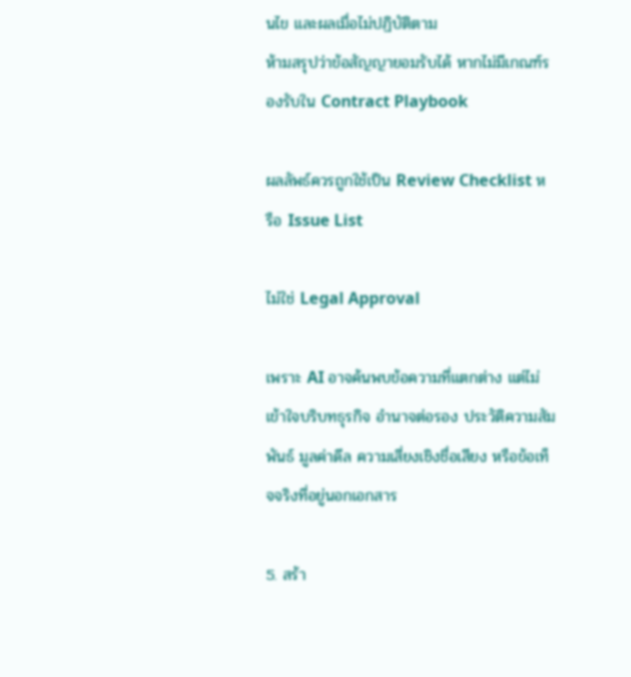นไข และผลเมื่อไม่ปฏิบัติตาม
ห้ามสรุปว่าข้อสัญญายอมรับได้ หากไม่มีเกณฑ์รองรับใน Contract Playbook

ผลลัพธ์ควรถูกใช้เป็น Review Checklist หรือ Issue List

ไม่ใช่ Legal Approval

เพราะ AI อาจค้นพบข้อความที่แตกต่าง แต่ไม่เข้าใจบริบทธุรกิจ อำนาจต่อรอง ประวัติความสัมพันธ์ มูลค่าดีล ความเสี่ยงเชิงชื่อเสียง หรือข้อเท็จจริงที่อยู่นอกเอกสาร

5. สร้า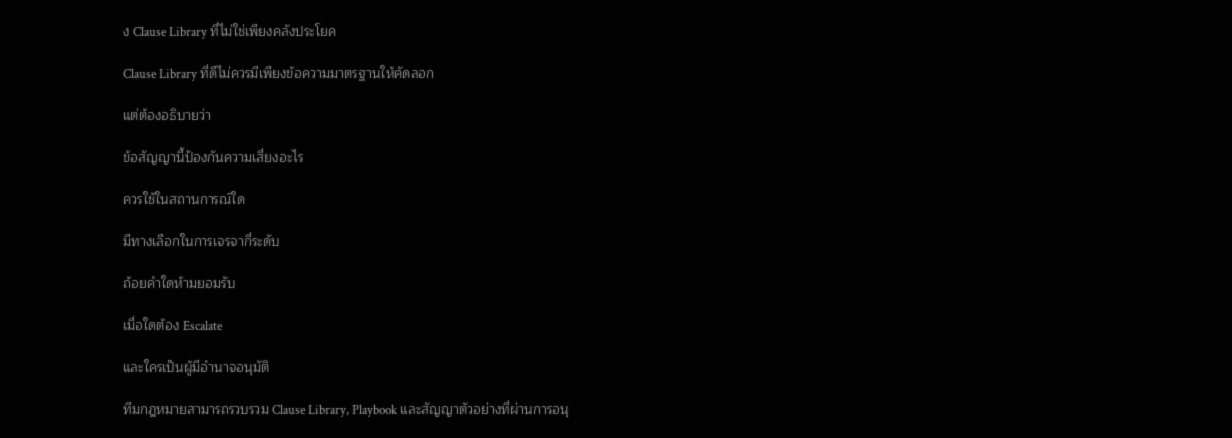ง Clause Library ที่ไม่ใช่เพียงคลังประโยค

Clause Library ที่ดีไม่ควรมีเพียงข้อความมาตรฐานให้คัดลอก

แต่ต้องอธิบายว่า

ข้อสัญญานี้ป้องกันความเสี่ยงอะไร

ควรใช้ในสถานการณ์ใด

มีทางเลือกในการเจรจากี่ระดับ

ถ้อยคำใดห้ามยอมรับ

เมื่อใดต้อง Escalate

และใครเป็นผู้มีอำนาจอนุมัติ

ทีมกฎหมายสามารถรวบรวม Clause Library, Playbook และสัญญาตัวอย่างที่ผ่านการอนุ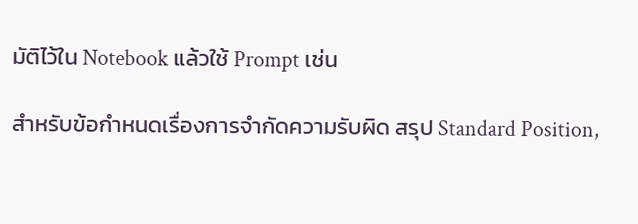มัติไว้ใน Notebook แล้วใช้ Prompt เช่น

สำหรับข้อกำหนดเรื่องการจำกัดความรับผิด สรุป Standard Position,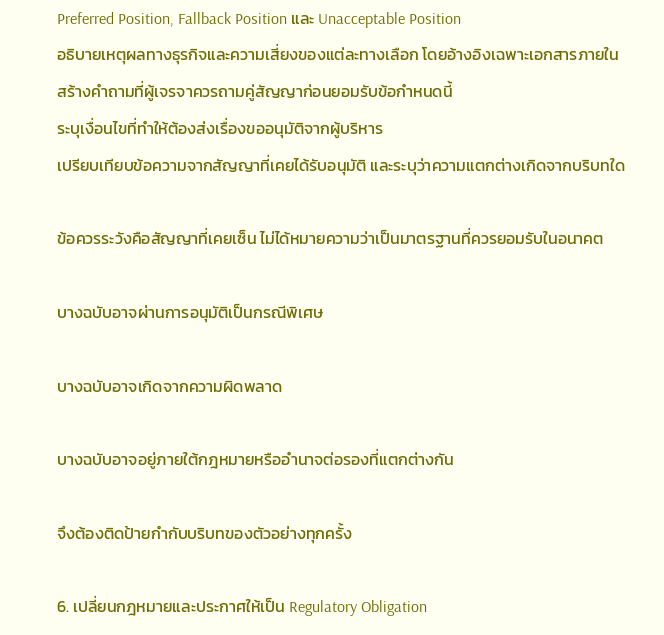Preferred Position, Fallback Position และ Unacceptable Position
อธิบายเหตุผลทางธุรกิจและความเสี่ยงของแต่ละทางเลือก โดยอ้างอิงเฉพาะเอกสารภายใน
สร้างคำถามที่ผู้เจรจาควรถามคู่สัญญาก่อนยอมรับข้อกำหนดนี้
ระบุเงื่อนไขที่ทำให้ต้องส่งเรื่องขออนุมัติจากผู้บริหาร
เปรียบเทียบข้อความจากสัญญาที่เคยได้รับอนุมัติ และระบุว่าความแตกต่างเกิดจากบริบทใด

ข้อควรระวังคือสัญญาที่เคยเซ็น ไม่ได้หมายความว่าเป็นมาตรฐานที่ควรยอมรับในอนาคต

บางฉบับอาจผ่านการอนุมัติเป็นกรณีพิเศษ

บางฉบับอาจเกิดจากความผิดพลาด

บางฉบับอาจอยู่ภายใต้กฎหมายหรืออำนาจต่อรองที่แตกต่างกัน

จึงต้องติดป้ายกำกับบริบทของตัวอย่างทุกครั้ง

6. เปลี่ยนกฎหมายและประกาศให้เป็น Regulatory Obligation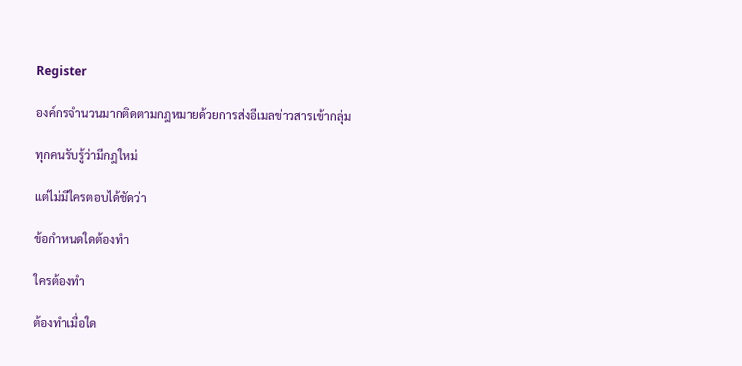Register

องค์กรจำนวนมากติดตามกฎหมายด้วยการส่งอีเมลข่าวสารเข้ากลุ่ม

ทุกคนรับรู้ว่ามีกฎใหม่

แต่ไม่มีใครตอบได้ชัดว่า

ข้อกำหนดใดต้องทำ

ใครต้องทำ

ต้องทำเมื่อใด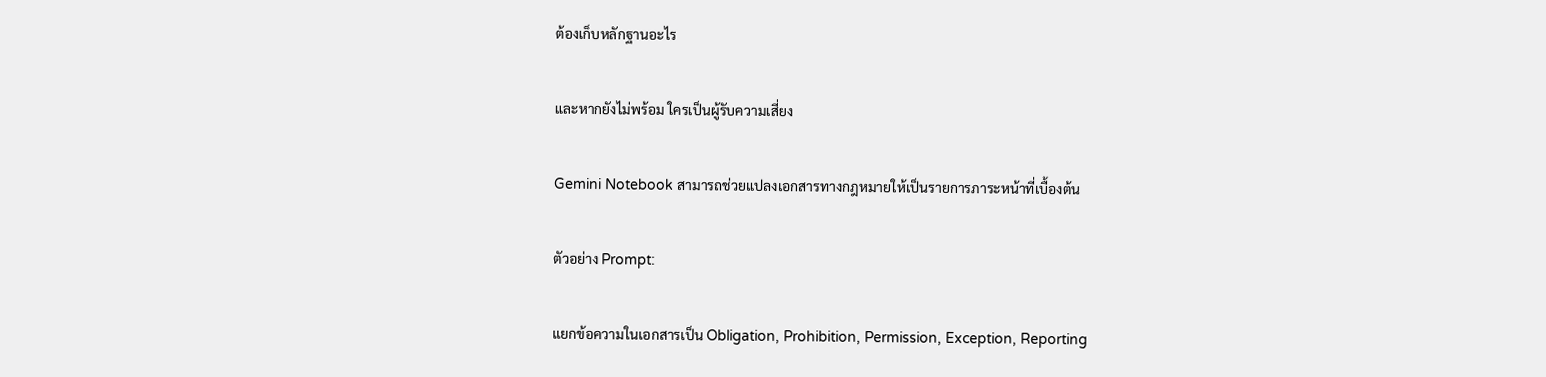ต้องเก็บหลักฐานอะไร

และหากยังไม่พร้อม ใครเป็นผู้รับความเสี่ยง

Gemini Notebook สามารถช่วยแปลงเอกสารทางกฎหมายให้เป็นรายการภาระหน้าที่เบื้องต้น

ตัวอย่าง Prompt:

แยกข้อความในเอกสารเป็น Obligation, Prohibition, Permission, Exception, Reporting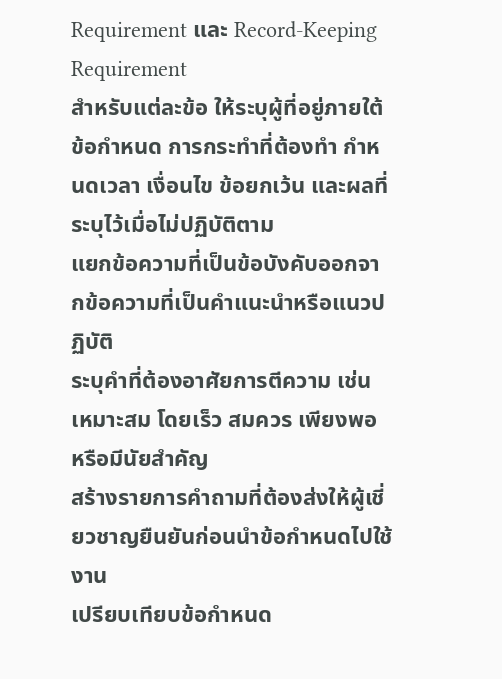Requirement และ Record-Keeping Requirement
สำหรับแต่ละข้อ ให้ระบุผู้ที่อยู่ภายใต้ข้อกำหนด การกระทำที่ต้องทำ กำหนดเวลา เงื่อนไข ข้อยกเว้น และผลที่ระบุไว้เมื่อไม่ปฏิบัติตาม
แยกข้อความที่เป็นข้อบังคับออกจากข้อความที่เป็นคำแนะนำหรือแนวปฏิบัติ
ระบุคำที่ต้องอาศัยการตีความ เช่น เหมาะสม โดยเร็ว สมควร เพียงพอ หรือมีนัยสำคัญ
สร้างรายการคำถามที่ต้องส่งให้ผู้เชี่ยวชาญยืนยันก่อนนำข้อกำหนดไปใช้งาน
เปรียบเทียบข้อกำหนด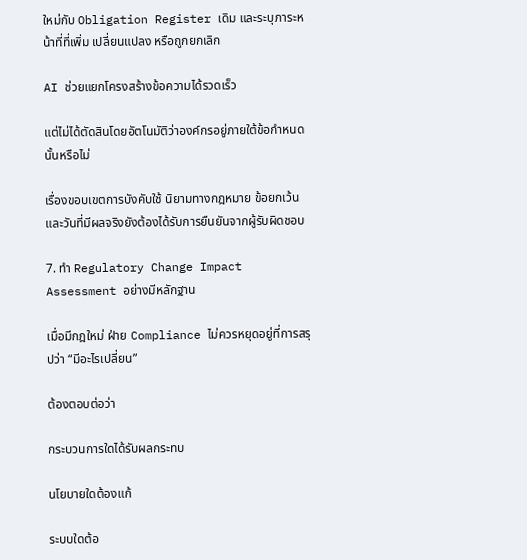ใหม่กับ Obligation Register เดิม และระบุภาระหน้าที่ที่เพิ่ม เปลี่ยนแปลง หรือถูกยกเลิก

AI ช่วยแยกโครงสร้างข้อความได้รวดเร็ว

แต่ไม่ได้ตัดสินโดยอัตโนมัติว่าองค์กรอยู่ภายใต้ข้อกำหนดนั้นหรือไม่

เรื่องขอบเขตการบังคับใช้ นิยามทางกฎหมาย ข้อยกเว้น และวันที่มีผลจริงยังต้องได้รับการยืนยันจากผู้รับผิดชอบ

7. ทำ Regulatory Change Impact Assessment อย่างมีหลักฐาน

เมื่อมีกฎใหม่ ฝ่าย Compliance ไม่ควรหยุดอยู่ที่การสรุปว่า “มีอะไรเปลี่ยน”

ต้องตอบต่อว่า

กระบวนการใดได้รับผลกระทบ

นโยบายใดต้องแก้

ระบบใดต้อ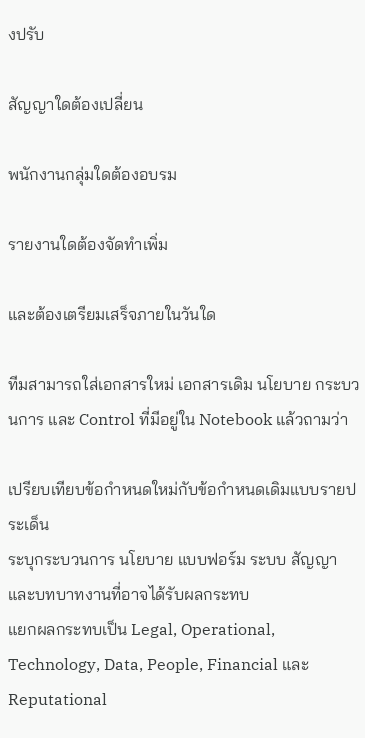งปรับ

สัญญาใดต้องเปลี่ยน

พนักงานกลุ่มใดต้องอบรม

รายงานใดต้องจัดทำเพิ่ม

และต้องเตรียมเสร็จภายในวันใด

ทีมสามารถใส่เอกสารใหม่ เอกสารเดิม นโยบาย กระบวนการ และ Control ที่มีอยู่ใน Notebook แล้วถามว่า

เปรียบเทียบข้อกำหนดใหม่กับข้อกำหนดเดิมแบบรายประเด็น
ระบุกระบวนการ นโยบาย แบบฟอร์ม ระบบ สัญญา และบทบาทงานที่อาจได้รับผลกระทบ
แยกผลกระทบเป็น Legal, Operational, Technology, Data, People, Financial และ Reputational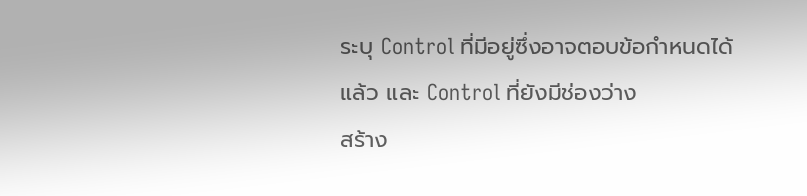ระบุ Control ที่มีอยู่ซึ่งอาจตอบข้อกำหนดได้แล้ว และ Control ที่ยังมีช่องว่าง
สร้าง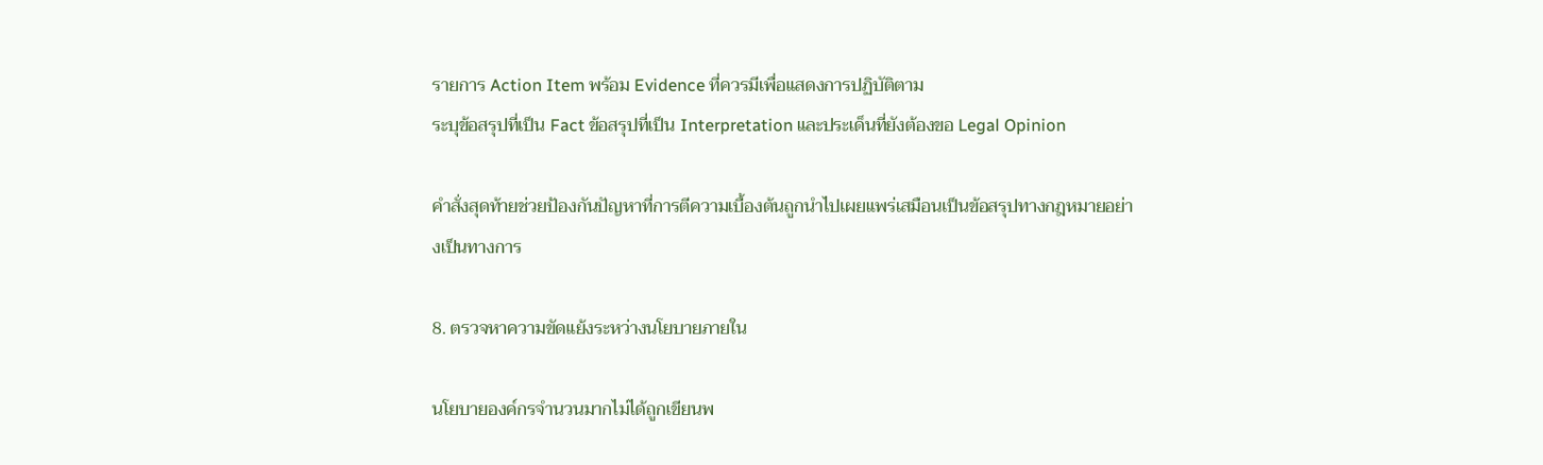รายการ Action Item พร้อม Evidence ที่ควรมีเพื่อแสดงการปฏิบัติตาม
ระบุข้อสรุปที่เป็น Fact ข้อสรุปที่เป็น Interpretation และประเด็นที่ยังต้องขอ Legal Opinion

คำสั่งสุดท้ายช่วยป้องกันปัญหาที่การตีความเบื้องต้นถูกนำไปเผยแพร่เสมือนเป็นข้อสรุปทางกฎหมายอย่างเป็นทางการ

8. ตรวจหาความขัดแย้งระหว่างนโยบายภายใน

นโยบายองค์กรจำนวนมากไม่ได้ถูกเขียนพ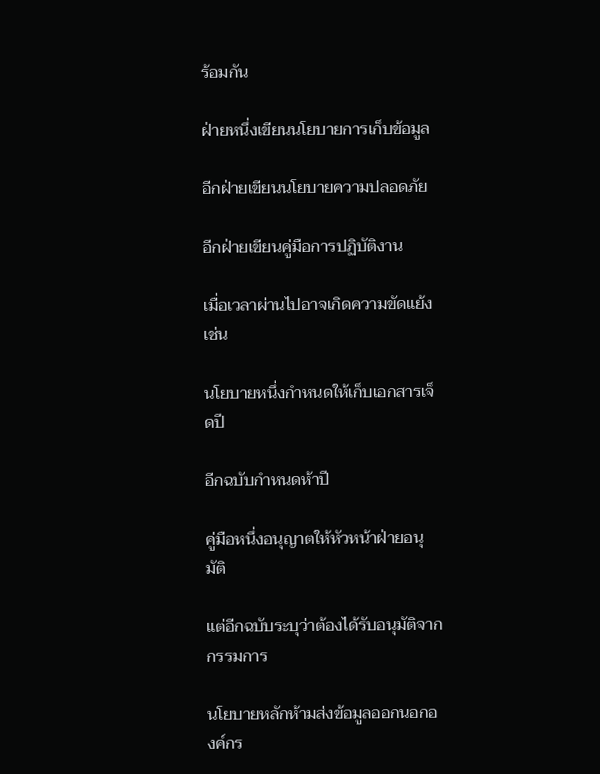ร้อมกัน

ฝ่ายหนึ่งเขียนนโยบายการเก็บข้อมูล

อีกฝ่ายเขียนนโยบายความปลอดภัย

อีกฝ่ายเขียนคู่มือการปฏิบัติงาน

เมื่อเวลาผ่านไปอาจเกิดความขัดแย้ง เช่น

นโยบายหนึ่งกำหนดให้เก็บเอกสารเจ็ดปี

อีกฉบับกำหนดห้าปี

คู่มือหนึ่งอนุญาตให้หัวหน้าฝ่ายอนุมัติ

แต่อีกฉบับระบุว่าต้องได้รับอนุมัติจากกรรมการ

นโยบายหลักห้ามส่งข้อมูลออกนอกองค์กร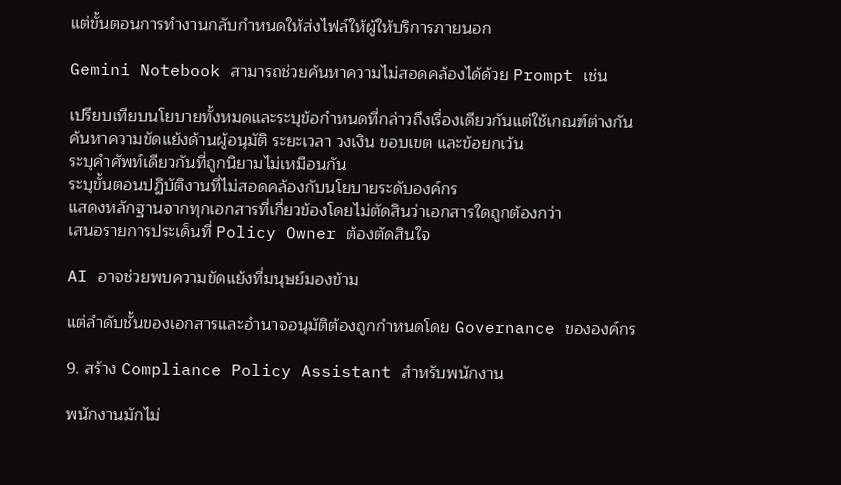แต่ขั้นตอนการทำงานกลับกำหนดให้ส่งไฟล์ให้ผู้ให้บริการภายนอก

Gemini Notebook สามารถช่วยค้นหาความไม่สอดคล้องได้ด้วย Prompt เช่น

เปรียบเทียบนโยบายทั้งหมดและระบุข้อกำหนดที่กล่าวถึงเรื่องเดียวกันแต่ใช้เกณฑ์ต่างกัน
ค้นหาความขัดแย้งด้านผู้อนุมัติ ระยะเวลา วงเงิน ขอบเขต และข้อยกเว้น
ระบุคำศัพท์เดียวกันที่ถูกนิยามไม่เหมือนกัน
ระบุขั้นตอนปฏิบัติงานที่ไม่สอดคล้องกับนโยบายระดับองค์กร
แสดงหลักฐานจากทุกเอกสารที่เกี่ยวข้องโดยไม่ตัดสินว่าเอกสารใดถูกต้องกว่า
เสนอรายการประเด็นที่ Policy Owner ต้องตัดสินใจ

AI อาจช่วยพบความขัดแย้งที่มนุษย์มองข้าม

แต่ลำดับชั้นของเอกสารและอำนาจอนุมัติต้องถูกกำหนดโดย Governance ขององค์กร

9. สร้าง Compliance Policy Assistant สำหรับพนักงาน

พนักงานมักไม่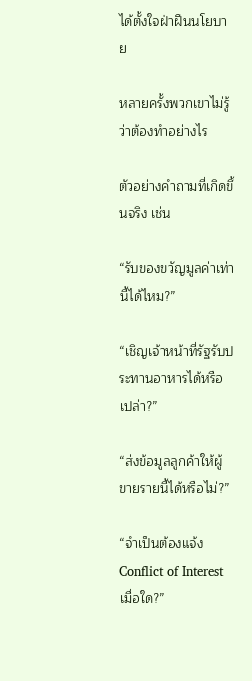ได้ตั้งใจฝ่าฝืนนโยบาย

หลายครั้งพวกเขาไม่รู้ว่าต้องทำอย่างไร

ตัวอย่างคำถามที่เกิดขึ้นจริง เช่น

“รับของขวัญมูลค่าเท่านี้ได้ไหม?”

“เชิญเจ้าหน้าที่รัฐรับประทานอาหารได้หรือเปล่า?”

“ส่งข้อมูลลูกค้าให้ผู้ขายรายนี้ได้หรือไม่?”

“จำเป็นต้องแจ้ง Conflict of Interest เมื่อใด?”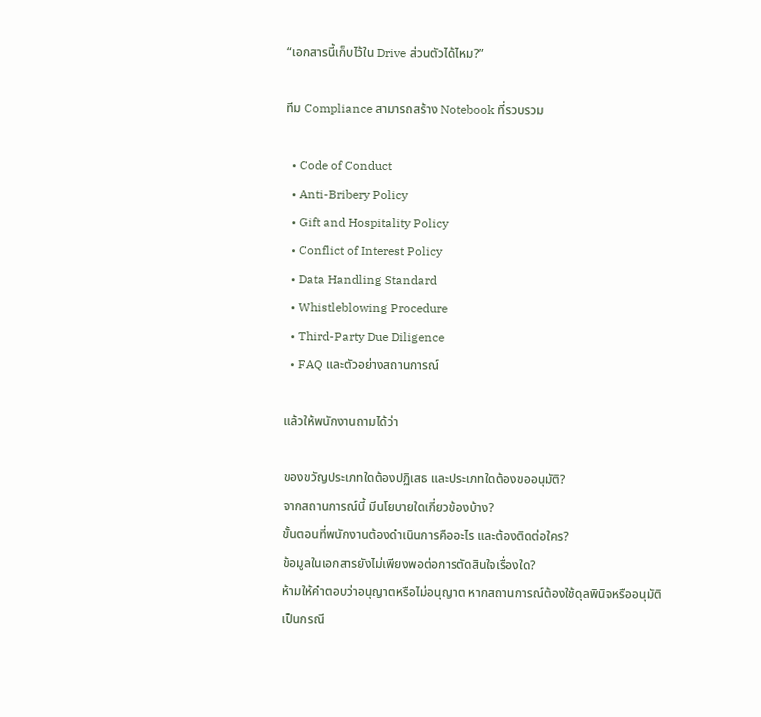“เอกสารนี้เก็บไว้ใน Drive ส่วนตัวได้ไหม?”

ทีม Compliance สามารถสร้าง Notebook ที่รวบรวม

  • Code of Conduct
  • Anti-Bribery Policy
  • Gift and Hospitality Policy
  • Conflict of Interest Policy
  • Data Handling Standard
  • Whistleblowing Procedure
  • Third-Party Due Diligence
  • FAQ และตัวอย่างสถานการณ์

แล้วให้พนักงานถามได้ว่า

ของขวัญประเภทใดต้องปฏิเสธ และประเภทใดต้องขออนุมัติ?
จากสถานการณ์นี้ มีนโยบายใดเกี่ยวข้องบ้าง?
ขั้นตอนที่พนักงานต้องดำเนินการคืออะไร และต้องติดต่อใคร?
ข้อมูลในเอกสารยังไม่เพียงพอต่อการตัดสินใจเรื่องใด?
ห้ามให้คำตอบว่าอนุญาตหรือไม่อนุญาต หากสถานการณ์ต้องใช้ดุลพินิจหรืออนุมัติเป็นกรณี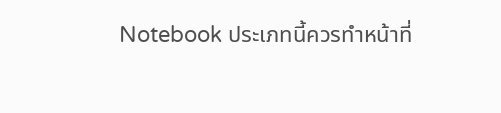Notebook ประเภทนี้ควรทำหน้าที่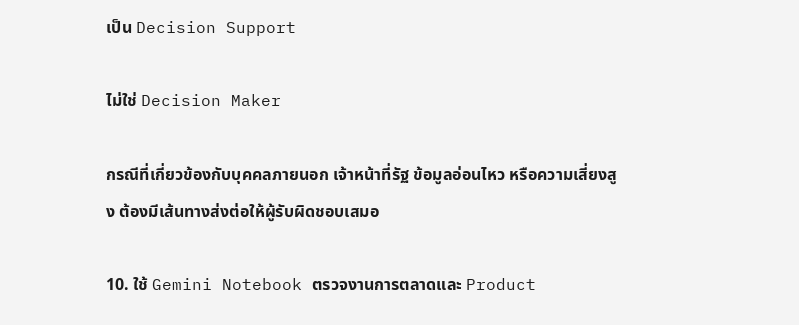เป็น Decision Support

ไม่ใช่ Decision Maker

กรณีที่เกี่ยวข้องกับบุคคลภายนอก เจ้าหน้าที่รัฐ ข้อมูลอ่อนไหว หรือความเสี่ยงสูง ต้องมีเส้นทางส่งต่อให้ผู้รับผิดชอบเสมอ

10. ใช้ Gemini Notebook ตรวจงานการตลาดและ Product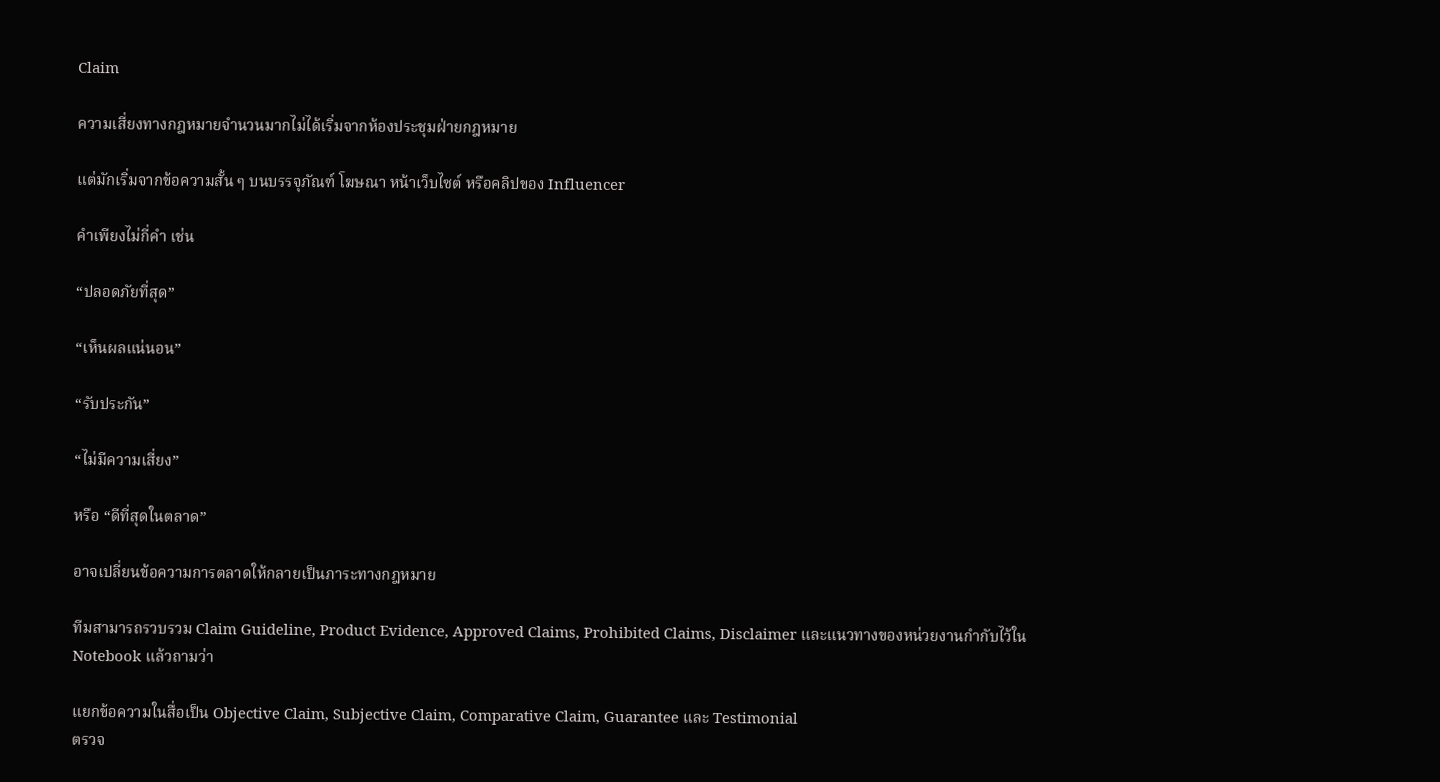Claim

ความเสี่ยงทางกฎหมายจำนวนมากไม่ได้เริ่มจากห้องประชุมฝ่ายกฎหมาย

แต่มักเริ่มจากข้อความสั้น ๆ บนบรรจุภัณฑ์ โฆษณา หน้าเว็บไซต์ หรือคลิปของ Influencer

คำเพียงไม่กี่คำ เช่น

“ปลอดภัยที่สุด”

“เห็นผลแน่นอน”

“รับประกัน”

“ไม่มีความเสี่ยง”

หรือ “ดีที่สุดในตลาด”

อาจเปลี่ยนข้อความการตลาดให้กลายเป็นภาระทางกฎหมาย

ทีมสามารถรวบรวม Claim Guideline, Product Evidence, Approved Claims, Prohibited Claims, Disclaimer และแนวทางของหน่วยงานกำกับไว้ใน Notebook แล้วถามว่า

แยกข้อความในสื่อเป็น Objective Claim, Subjective Claim, Comparative Claim, Guarantee และ Testimonial
ตรวจ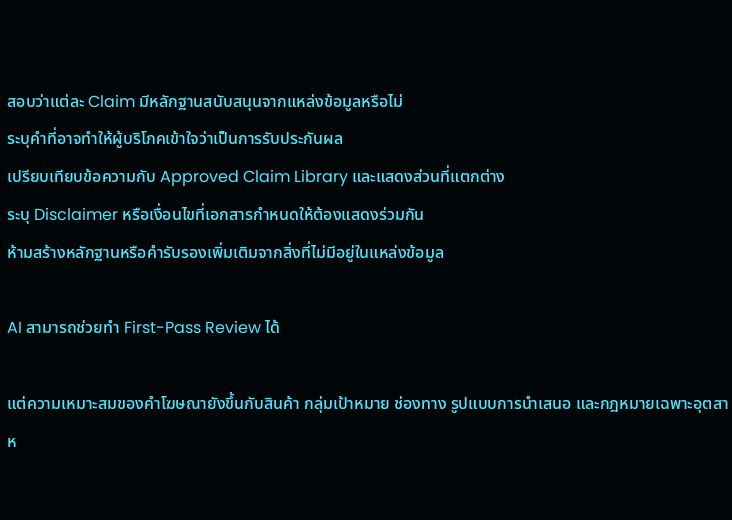สอบว่าแต่ละ Claim มีหลักฐานสนับสนุนจากแหล่งข้อมูลหรือไม่
ระบุคำที่อาจทำให้ผู้บริโภคเข้าใจว่าเป็นการรับประกันผล
เปรียบเทียบข้อความกับ Approved Claim Library และแสดงส่วนที่แตกต่าง
ระบุ Disclaimer หรือเงื่อนไขที่เอกสารกำหนดให้ต้องแสดงร่วมกัน
ห้ามสร้างหลักฐานหรือคำรับรองเพิ่มเติมจากสิ่งที่ไม่มีอยู่ในแหล่งข้อมูล

AI สามารถช่วยทำ First-Pass Review ได้

แต่ความเหมาะสมของคำโฆษณายังขึ้นกับสินค้า กลุ่มเป้าหมาย ช่องทาง รูปแบบการนำเสนอ และกฎหมายเฉพาะอุตสาห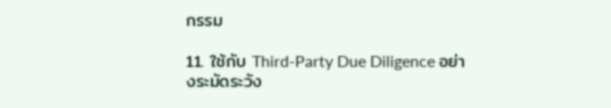กรรม

11. ใช้กับ Third-Party Due Diligence อย่างระมัดระวัง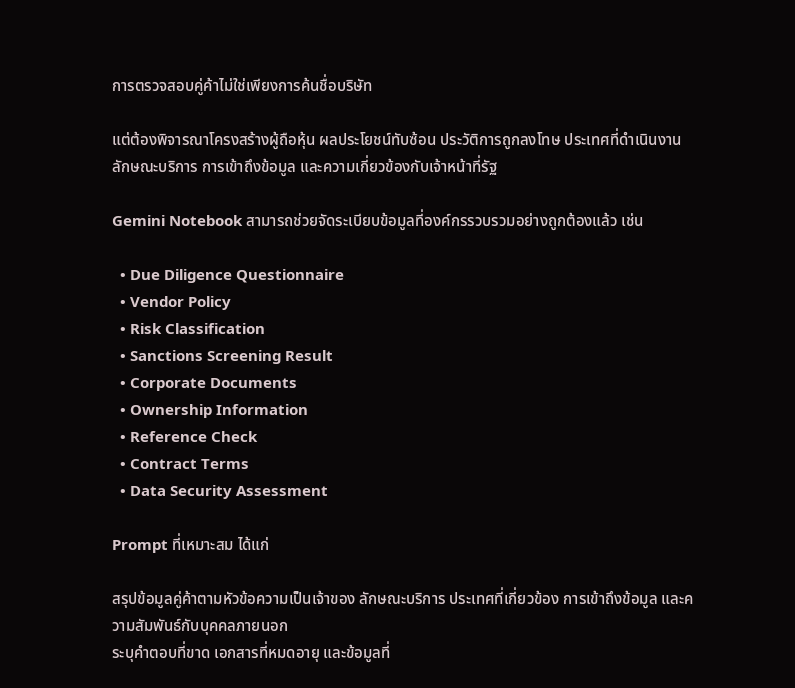การตรวจสอบคู่ค้าไม่ใช่เพียงการค้นชื่อบริษัท

แต่ต้องพิจารณาโครงสร้างผู้ถือหุ้น ผลประโยชน์ทับซ้อน ประวัติการถูกลงโทษ ประเทศที่ดำเนินงาน ลักษณะบริการ การเข้าถึงข้อมูล และความเกี่ยวข้องกับเจ้าหน้าที่รัฐ

Gemini Notebook สามารถช่วยจัดระเบียบข้อมูลที่องค์กรรวบรวมอย่างถูกต้องแล้ว เช่น

  • Due Diligence Questionnaire
  • Vendor Policy
  • Risk Classification
  • Sanctions Screening Result
  • Corporate Documents
  • Ownership Information
  • Reference Check
  • Contract Terms
  • Data Security Assessment

Prompt ที่เหมาะสม ได้แก่

สรุปข้อมูลคู่ค้าตามหัวข้อความเป็นเจ้าของ ลักษณะบริการ ประเทศที่เกี่ยวข้อง การเข้าถึงข้อมูล และความสัมพันธ์กับบุคคลภายนอก
ระบุคำตอบที่ขาด เอกสารที่หมดอายุ และข้อมูลที่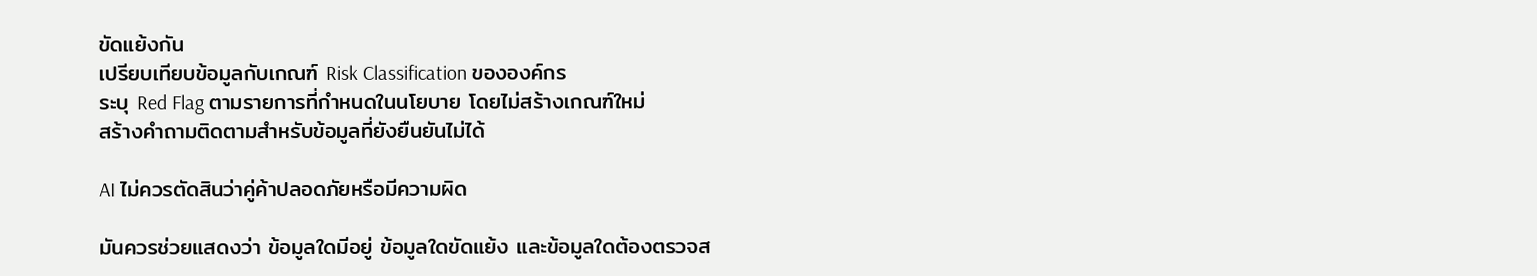ขัดแย้งกัน
เปรียบเทียบข้อมูลกับเกณฑ์ Risk Classification ขององค์กร
ระบุ Red Flag ตามรายการที่กำหนดในนโยบาย โดยไม่สร้างเกณฑ์ใหม่
สร้างคำถามติดตามสำหรับข้อมูลที่ยังยืนยันไม่ได้

AI ไม่ควรตัดสินว่าคู่ค้าปลอดภัยหรือมีความผิด

มันควรช่วยแสดงว่า ข้อมูลใดมีอยู่ ข้อมูลใดขัดแย้ง และข้อมูลใดต้องตรวจส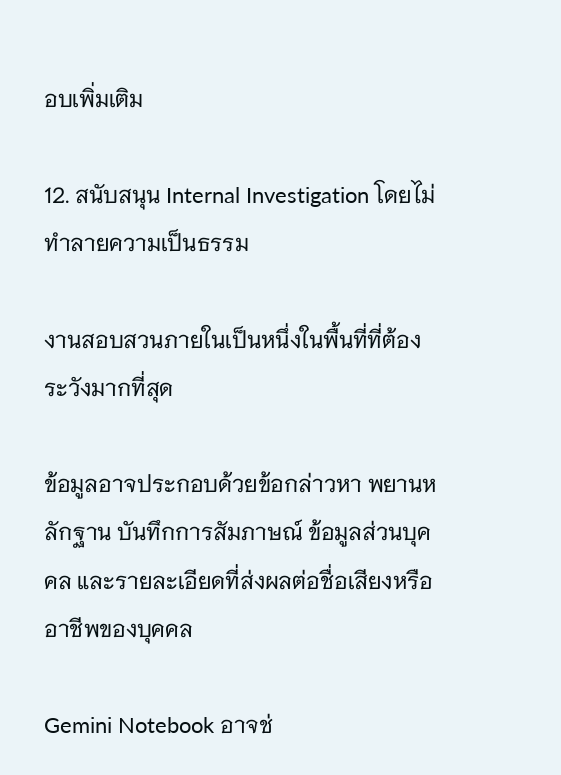อบเพิ่มเติม

12. สนับสนุน Internal Investigation โดยไม่ทำลายความเป็นธรรม

งานสอบสวนภายในเป็นหนึ่งในพื้นที่ที่ต้องระวังมากที่สุด

ข้อมูลอาจประกอบด้วยข้อกล่าวหา พยานหลักฐาน บันทึกการสัมภาษณ์ ข้อมูลส่วนบุคคล และรายละเอียดที่ส่งผลต่อชื่อเสียงหรืออาชีพของบุคคล

Gemini Notebook อาจช่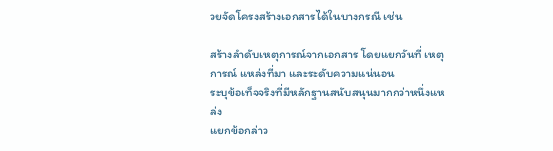วยจัดโครงสร้างเอกสารได้ในบางกรณี เช่น

สร้างลำดับเหตุการณ์จากเอกสาร โดยแยกวันที่ เหตุการณ์ แหล่งที่มา และระดับความแน่นอน
ระบุข้อเท็จจริงที่มีหลักฐานสนับสนุนมากกว่าหนึ่งแหล่ง
แยกข้อกล่าว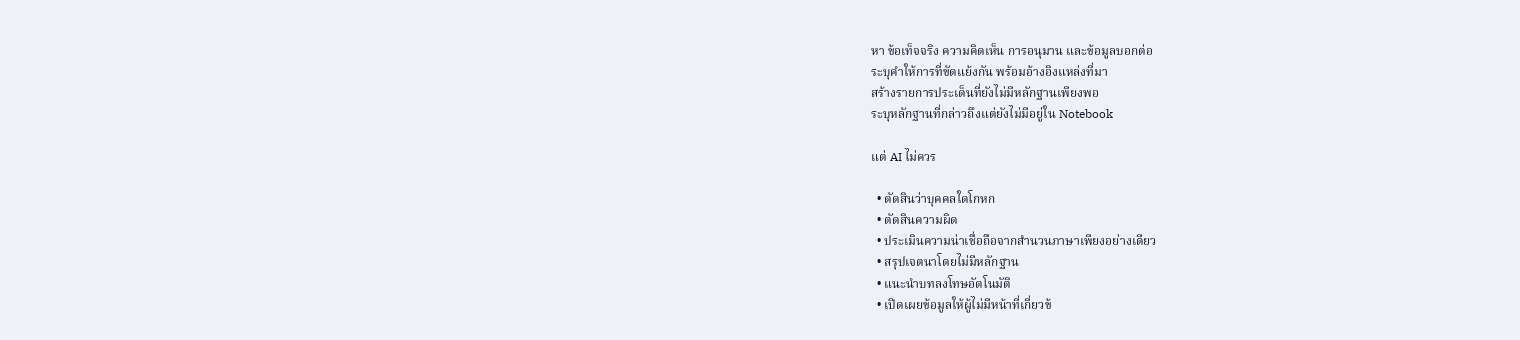หา ข้อเท็จจริง ความคิดเห็น การอนุมาน และข้อมูลบอกต่อ
ระบุคำให้การที่ขัดแย้งกัน พร้อมอ้างอิงแหล่งที่มา
สร้างรายการประเด็นที่ยังไม่มีหลักฐานเพียงพอ
ระบุหลักฐานที่กล่าวถึงแต่ยังไม่มีอยู่ใน Notebook

แต่ AI ไม่ควร

  • ตัดสินว่าบุคคลใดโกหก
  • ตัดสินความผิด
  • ประเมินความน่าเชื่อถือจากสำนวนภาษาเพียงอย่างเดียว
  • สรุปเจตนาโดยไม่มีหลักฐาน
  • แนะนำบทลงโทษอัตโนมัติ
  • เปิดเผยข้อมูลให้ผู้ไม่มีหน้าที่เกี่ยวข้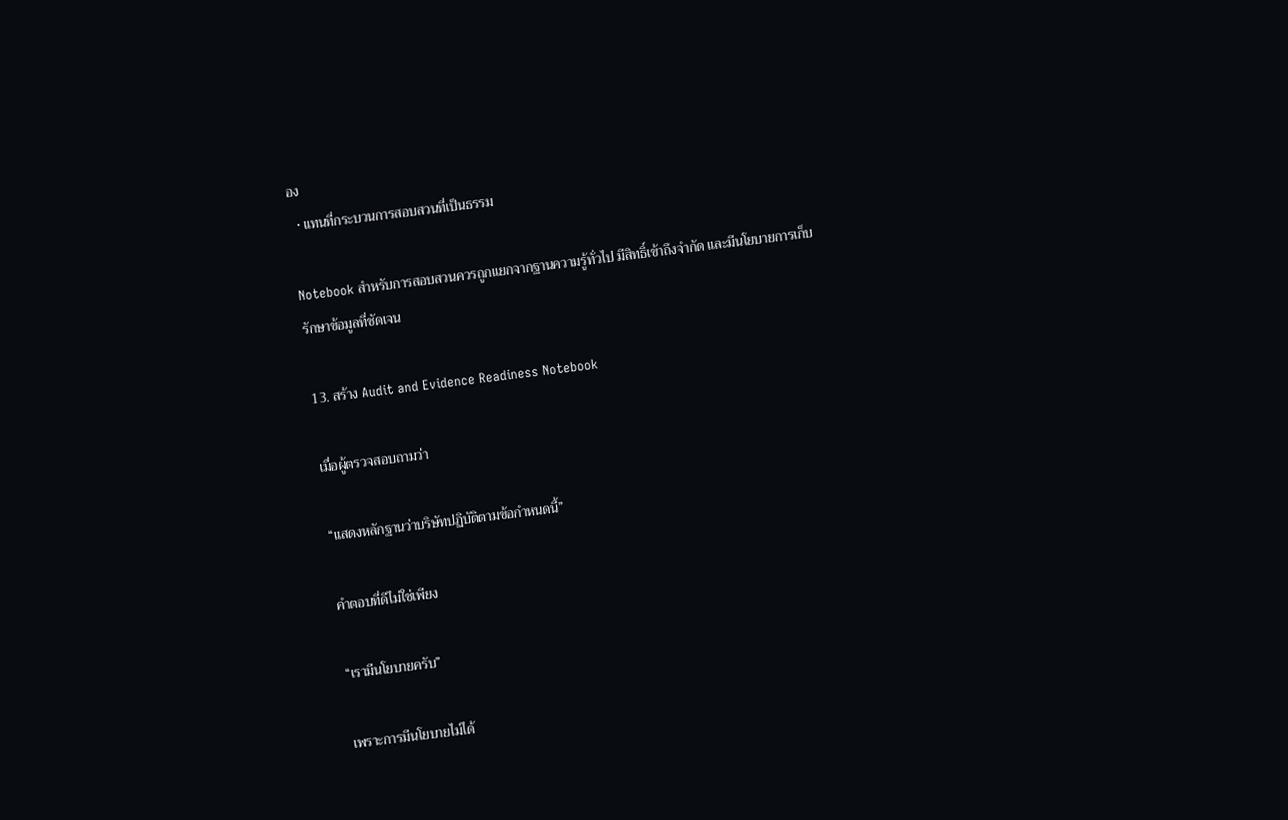อง
  • แทนที่กระบวนการสอบสวนที่เป็นธรรม

Notebook สำหรับการสอบสวนควรถูกแยกจากฐานความรู้ทั่วไป มีสิทธิ์เข้าถึงจำกัด และมีนโยบายการเก็บรักษาข้อมูลที่ชัดเจน

13. สร้าง Audit and Evidence Readiness Notebook

เมื่อผู้ตรวจสอบถามว่า

“แสดงหลักฐานว่าบริษัทปฏิบัติตามข้อกำหนดนี้”

คำตอบที่ดีไม่ใช่เพียง

“เรามีนโยบายครับ”

เพราะการมีนโยบายไม่ได้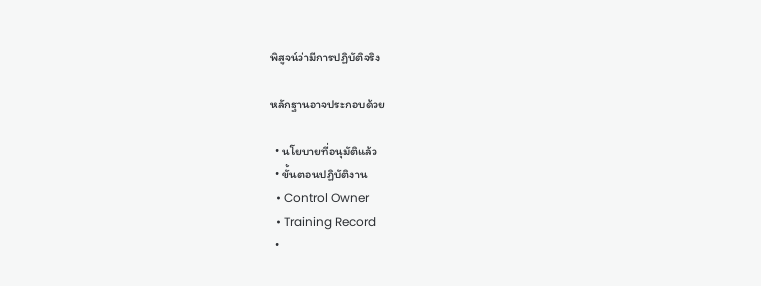พิสูจน์ว่ามีการปฏิบัติจริง

หลักฐานอาจประกอบด้วย

  • นโยบายที่อนุมัติแล้ว
  • ขั้นตอนปฏิบัติงาน
  • Control Owner
  • Training Record
  •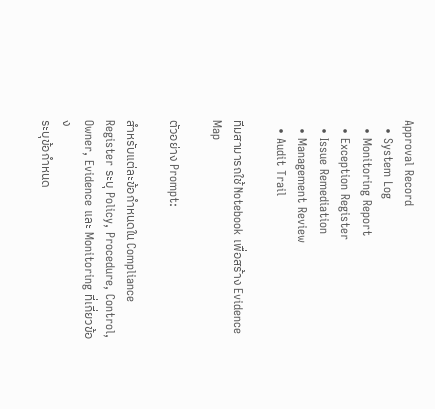Approval Record
  • System Log
  • Monitoring Report
  • Exception Register
  • Issue Remediation
  • Management Review
  • Audit Trail

ทีมสามารถใช้ Notebook เพื่อสร้าง Evidence Map

ตัวอย่าง Prompt:

สำหรับแต่ละข้อกำหนดใน Compliance Register ระบุ Policy, Procedure, Control, Owner, Evidence และ Monitoring ที่เกี่ยวข้อง
ระบุข้อกำหนด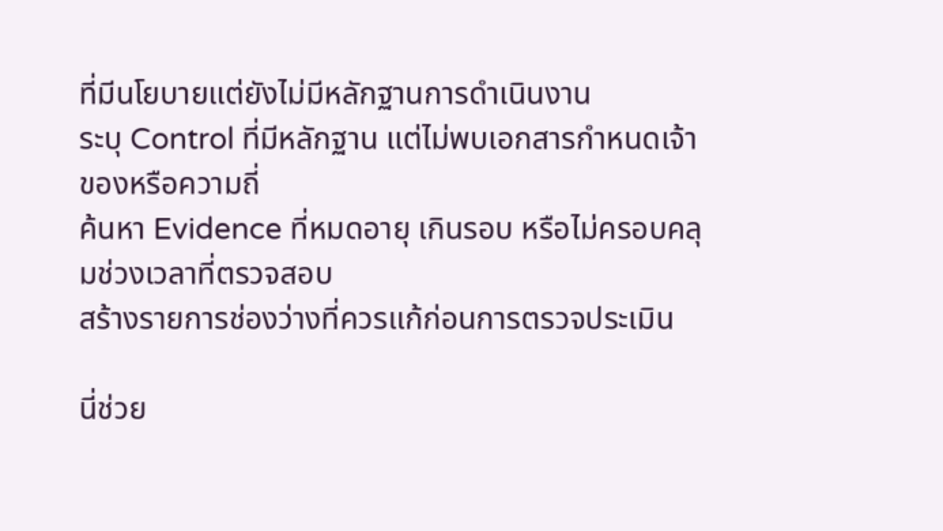ที่มีนโยบายแต่ยังไม่มีหลักฐานการดำเนินงาน
ระบุ Control ที่มีหลักฐาน แต่ไม่พบเอกสารกำหนดเจ้าของหรือความถี่
ค้นหา Evidence ที่หมดอายุ เกินรอบ หรือไม่ครอบคลุมช่วงเวลาที่ตรวจสอบ
สร้างรายการช่องว่างที่ควรแก้ก่อนการตรวจประเมิน

นี่ช่วย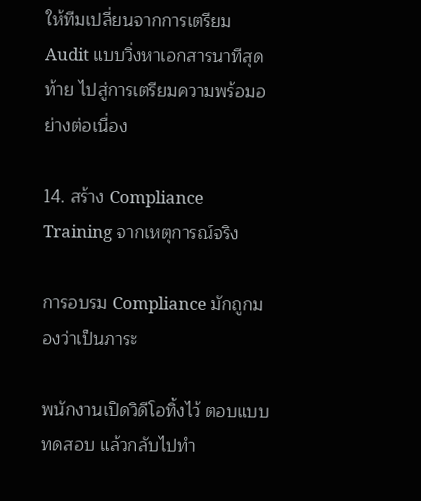ให้ทีมเปลี่ยนจากการเตรียม Audit แบบวิ่งหาเอกสารนาทีสุดท้าย ไปสู่การเตรียมความพร้อมอย่างต่อเนื่อง

14. สร้าง Compliance Training จากเหตุการณ์จริง

การอบรม Compliance มักถูกมองว่าเป็นภาระ

พนักงานเปิดวิดีโอทิ้งไว้ ตอบแบบทดสอบ แล้วกลับไปทำ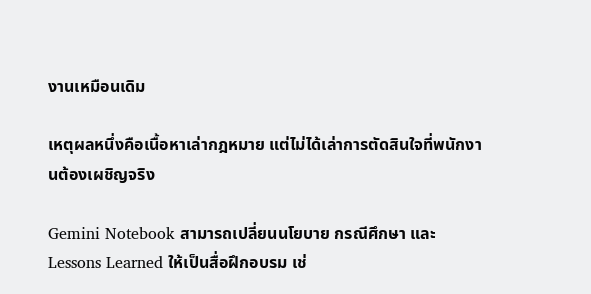งานเหมือนเดิม

เหตุผลหนึ่งคือเนื้อหาเล่ากฎหมาย แต่ไม่ได้เล่าการตัดสินใจที่พนักงานต้องเผชิญจริง

Gemini Notebook สามารถเปลี่ยนนโยบาย กรณีศึกษา และ Lessons Learned ให้เป็นสื่อฝึกอบรม เช่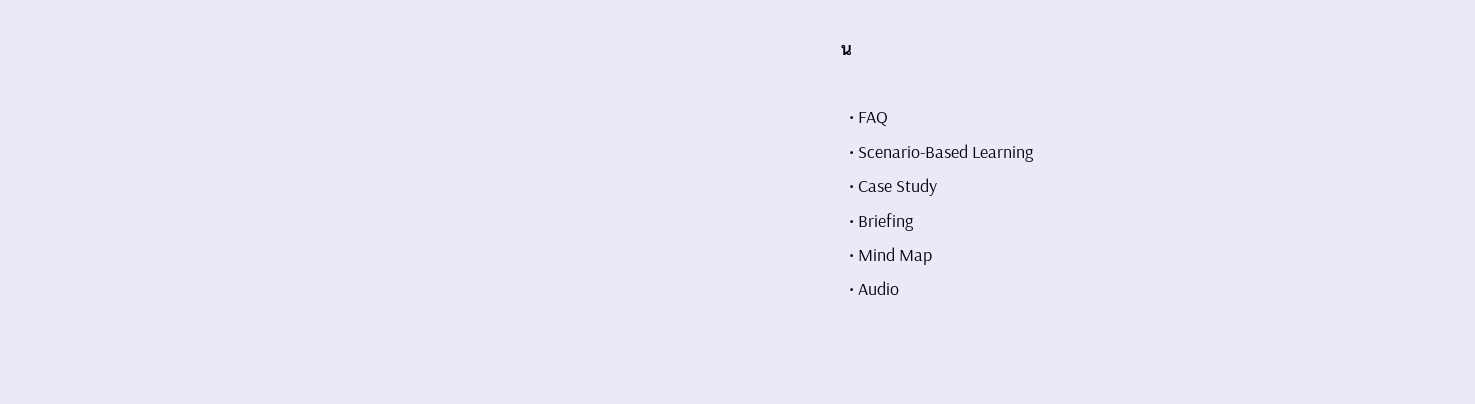น

  • FAQ
  • Scenario-Based Learning
  • Case Study
  • Briefing
  • Mind Map
  • Audio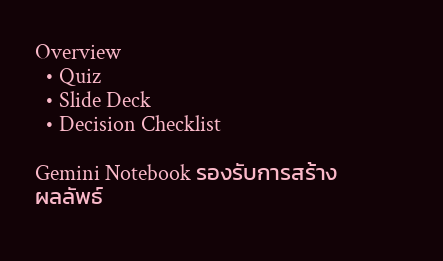Overview
  • Quiz
  • Slide Deck
  • Decision Checklist

Gemini Notebook รองรับการสร้างผลลัพธ์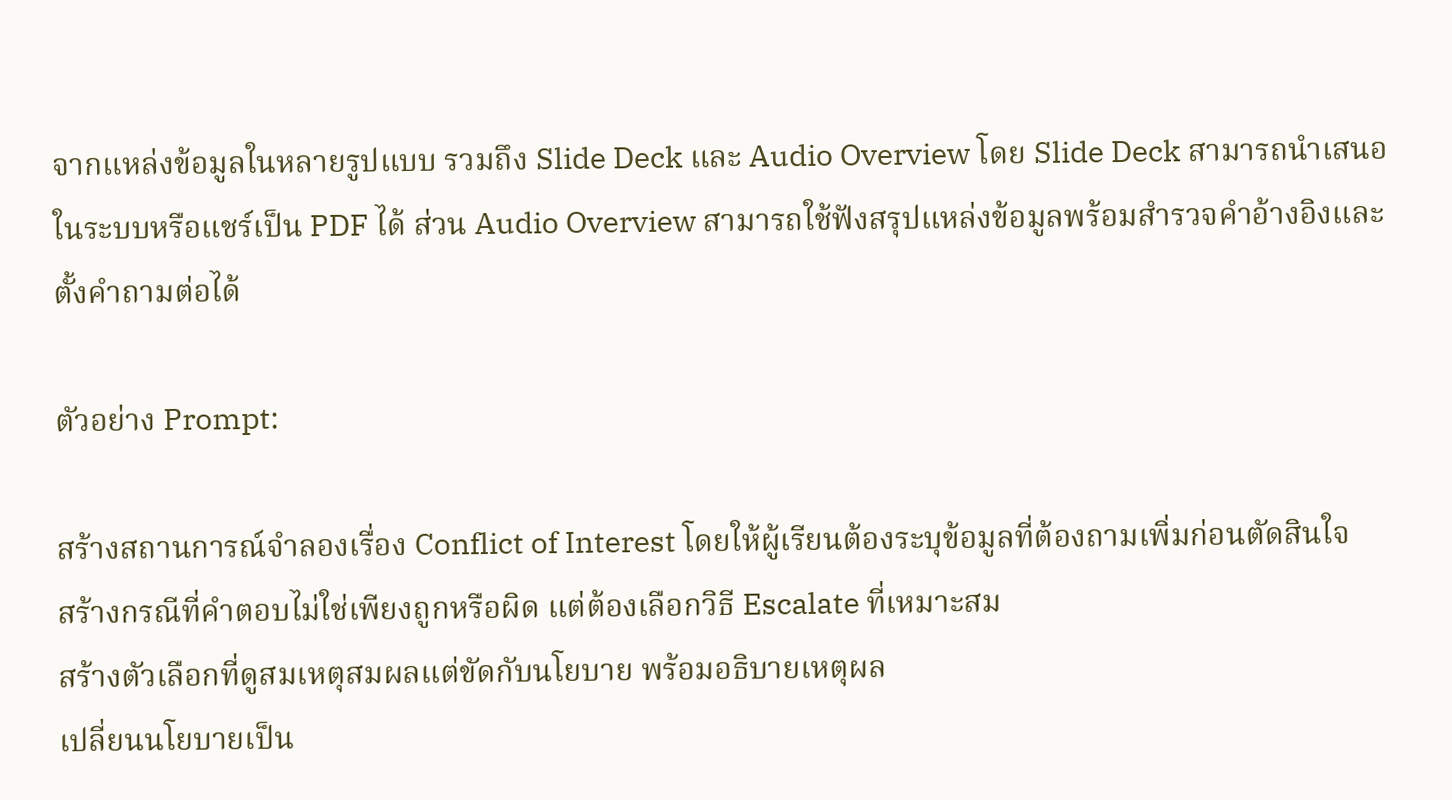จากแหล่งข้อมูลในหลายรูปแบบ รวมถึง Slide Deck และ Audio Overview โดย Slide Deck สามารถนำเสนอในระบบหรือแชร์เป็น PDF ได้ ส่วน Audio Overview สามารถใช้ฟังสรุปแหล่งข้อมูลพร้อมสำรวจคำอ้างอิงและตั้งคำถามต่อได้

ตัวอย่าง Prompt:

สร้างสถานการณ์จำลองเรื่อง Conflict of Interest โดยให้ผู้เรียนต้องระบุข้อมูลที่ต้องถามเพิ่มก่อนตัดสินใจ
สร้างกรณีที่คำตอบไม่ใช่เพียงถูกหรือผิด แต่ต้องเลือกวิธี Escalate ที่เหมาะสม
สร้างตัวเลือกที่ดูสมเหตุสมผลแต่ขัดกับนโยบาย พร้อมอธิบายเหตุผล
เปลี่ยนนโยบายเป็น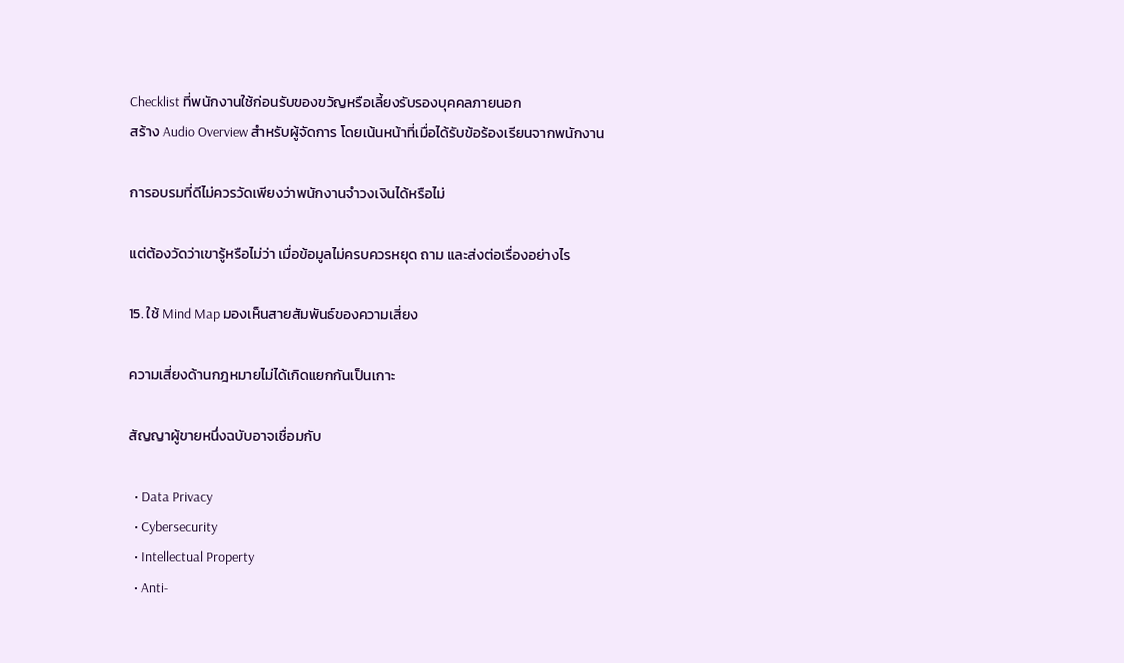Checklist ที่พนักงานใช้ก่อนรับของขวัญหรือเลี้ยงรับรองบุคคลภายนอก
สร้าง Audio Overview สำหรับผู้จัดการ โดยเน้นหน้าที่เมื่อได้รับข้อร้องเรียนจากพนักงาน

การอบรมที่ดีไม่ควรวัดเพียงว่าพนักงานจำวงเงินได้หรือไม่

แต่ต้องวัดว่าเขารู้หรือไม่ว่า เมื่อข้อมูลไม่ครบควรหยุด ถาม และส่งต่อเรื่องอย่างไร

15. ใช้ Mind Map มองเห็นสายสัมพันธ์ของความเสี่ยง

ความเสี่ยงด้านกฎหมายไม่ได้เกิดแยกกันเป็นเกาะ

สัญญาผู้ขายหนึ่งฉบับอาจเชื่อมกับ

  • Data Privacy
  • Cybersecurity
  • Intellectual Property
  • Anti-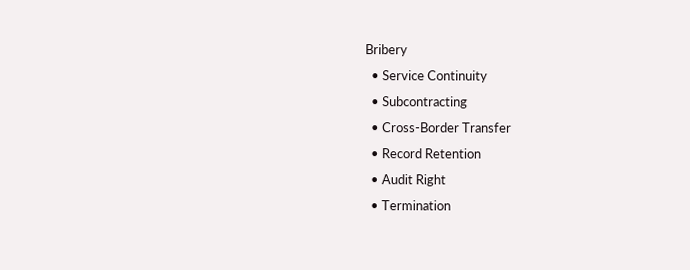Bribery
  • Service Continuity
  • Subcontracting
  • Cross-Border Transfer
  • Record Retention
  • Audit Right
  • Termination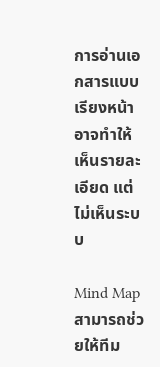การอ่านเอกสารแบบเรียงหน้าอาจทำให้เห็นรายละเอียด แต่ไม่เห็นระบบ

Mind Map สามารถช่วยให้ทีม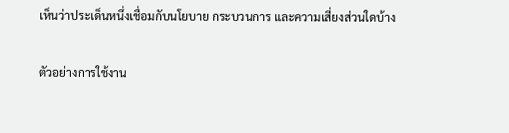เห็นว่าประเด็นหนึ่งเชื่อมกับนโยบาย กระบวนการ และความเสี่ยงส่วนใดบ้าง

ตัวอย่างการใช้งาน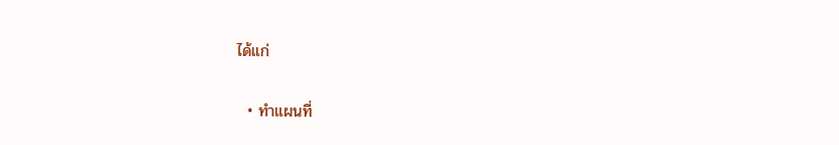ได้แก่

  • ทำแผนที่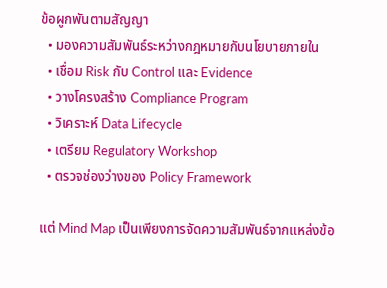ข้อผูกพันตามสัญญา
  • มองความสัมพันธ์ระหว่างกฎหมายกับนโยบายภายใน
  • เชื่อม Risk กับ Control และ Evidence
  • วางโครงสร้าง Compliance Program
  • วิเคราะห์ Data Lifecycle
  • เตรียม Regulatory Workshop
  • ตรวจช่องว่างของ Policy Framework

แต่ Mind Map เป็นเพียงการจัดความสัมพันธ์จากแหล่งข้อ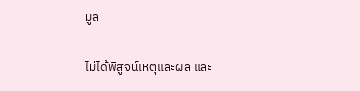มูล

ไม่ได้พิสูจน์เหตุและผล และ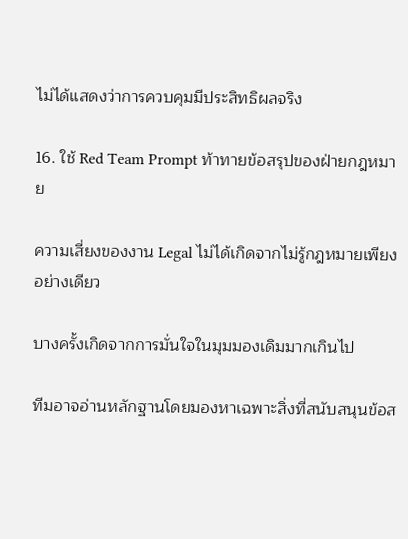ไม่ได้แสดงว่าการควบคุมมีประสิทธิผลจริง

16. ใช้ Red Team Prompt ท้าทายข้อสรุปของฝ่ายกฎหมาย

ความเสี่ยงของงาน Legal ไม่ได้เกิดจากไม่รู้กฎหมายเพียงอย่างเดียว

บางครั้งเกิดจากการมั่นใจในมุมมองเดิมมากเกินไป

ทีมอาจอ่านหลักฐานโดยมองหาเฉพาะสิ่งที่สนับสนุนข้อส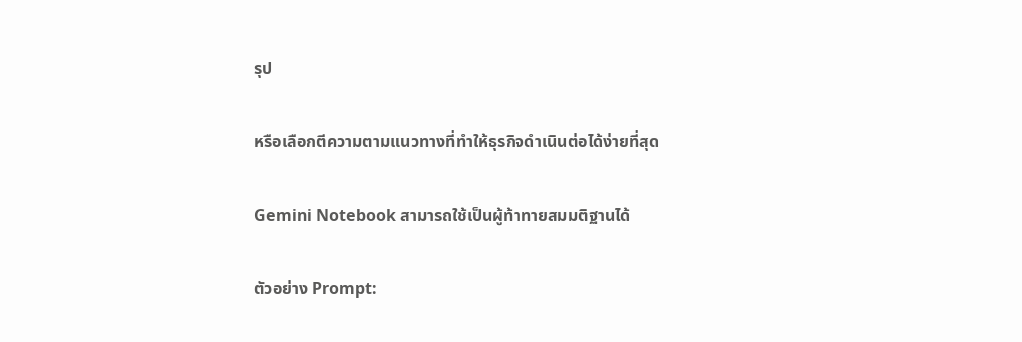รุป

หรือเลือกตีความตามแนวทางที่ทำให้ธุรกิจดำเนินต่อได้ง่ายที่สุด

Gemini Notebook สามารถใช้เป็นผู้ท้าทายสมมติฐานได้

ตัวอย่าง Prompt: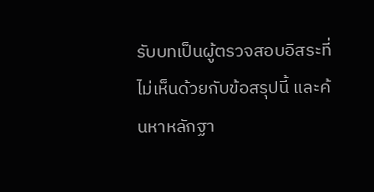รับบทเป็นผู้ตรวจสอบอิสระที่ไม่เห็นด้วยกับข้อสรุปนี้ และค้นหาหลักฐา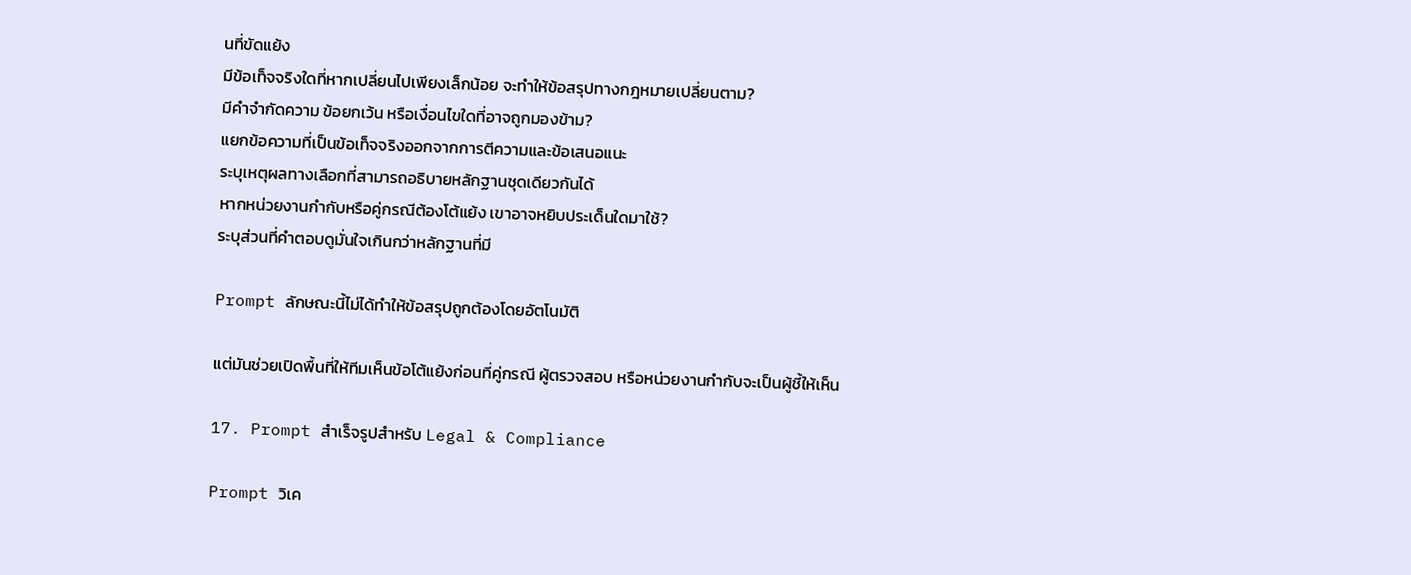นที่ขัดแย้ง
มีข้อเท็จจริงใดที่หากเปลี่ยนไปเพียงเล็กน้อย จะทำให้ข้อสรุปทางกฎหมายเปลี่ยนตาม?
มีคำจำกัดความ ข้อยกเว้น หรือเงื่อนไขใดที่อาจถูกมองข้าม?
แยกข้อความที่เป็นข้อเท็จจริงออกจากการตีความและข้อเสนอแนะ
ระบุเหตุผลทางเลือกที่สามารถอธิบายหลักฐานชุดเดียวกันได้
หากหน่วยงานกำกับหรือคู่กรณีต้องโต้แย้ง เขาอาจหยิบประเด็นใดมาใช้?
ระบุส่วนที่คำตอบดูมั่นใจเกินกว่าหลักฐานที่มี

Prompt ลักษณะนี้ไม่ได้ทำให้ข้อสรุปถูกต้องโดยอัตโนมัติ

แต่มันช่วยเปิดพื้นที่ให้ทีมเห็นข้อโต้แย้งก่อนที่คู่กรณี ผู้ตรวจสอบ หรือหน่วยงานกำกับจะเป็นผู้ชี้ให้เห็น

17. Prompt สำเร็จรูปสำหรับ Legal & Compliance

Prompt วิเค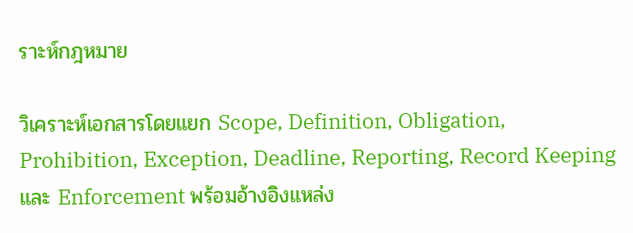ราะห์กฎหมาย

วิเคราะห์เอกสารโดยแยก Scope, Definition, Obligation, Prohibition, Exception, Deadline, Reporting, Record Keeping และ Enforcement พร้อมอ้างอิงแหล่ง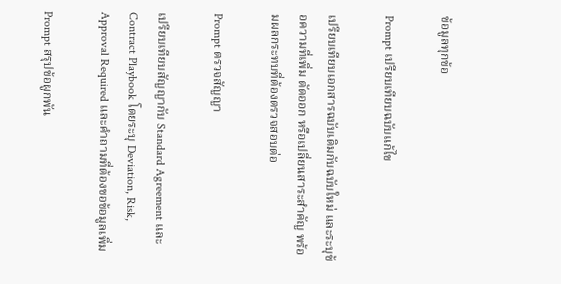ข้อมูลทุกข้อ

Prompt เปรียบเทียบฉบับแก้ไข

เปรียบเทียบเอกสารฉบับเดิมกับฉบับใหม่ และระบุข้อความที่เพิ่ม ตัดออก หรือเปลี่ยนสาระสำคัญ พร้อมผลกระทบที่ต้องตรวจสอบต่อ

Prompt ตรวจสัญญา

เปรียบเทียบสัญญากับ Standard Agreement และ Contract Playbook โดยระบุ Deviation, Risk, Approval Required และคำถามที่ต้องขอข้อมูลเพิ่ม

Prompt สรุปข้อผูกพัน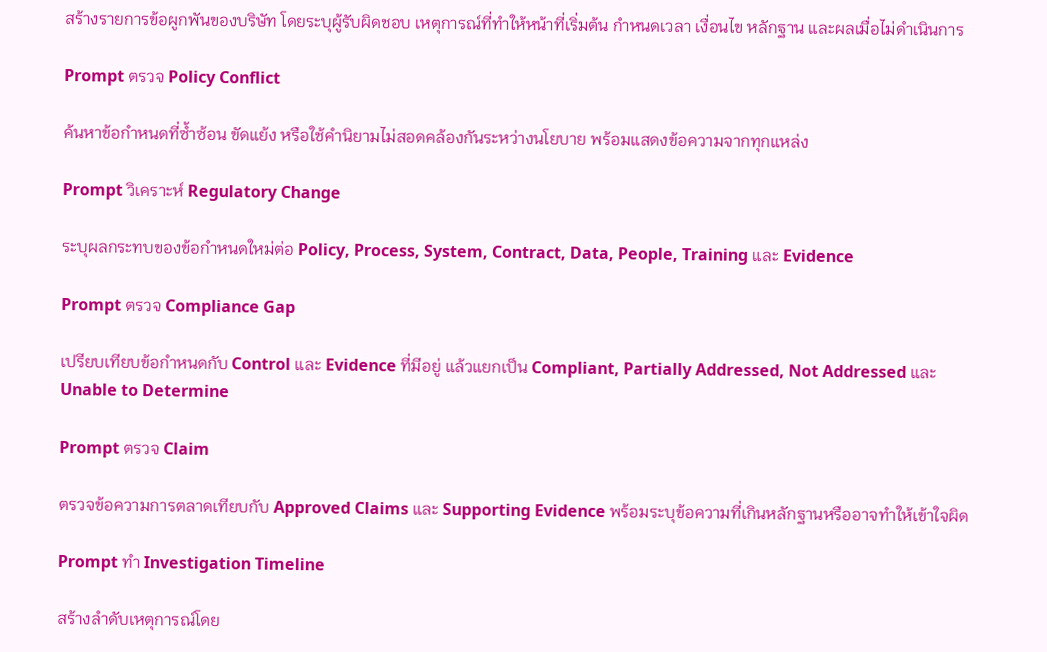สร้างรายการข้อผูกพันของบริษัท โดยระบุผู้รับผิดชอบ เหตุการณ์ที่ทำให้หน้าที่เริ่มต้น กำหนดเวลา เงื่อนไข หลักฐาน และผลเมื่อไม่ดำเนินการ

Prompt ตรวจ Policy Conflict

ค้นหาข้อกำหนดที่ซ้ำซ้อน ขัดแย้ง หรือใช้คำนิยามไม่สอดคล้องกันระหว่างนโยบาย พร้อมแสดงข้อความจากทุกแหล่ง

Prompt วิเคราะห์ Regulatory Change

ระบุผลกระทบของข้อกำหนดใหม่ต่อ Policy, Process, System, Contract, Data, People, Training และ Evidence

Prompt ตรวจ Compliance Gap

เปรียบเทียบข้อกำหนดกับ Control และ Evidence ที่มีอยู่ แล้วแยกเป็น Compliant, Partially Addressed, Not Addressed และ Unable to Determine

Prompt ตรวจ Claim

ตรวจข้อความการตลาดเทียบกับ Approved Claims และ Supporting Evidence พร้อมระบุข้อความที่เกินหลักฐานหรืออาจทำให้เข้าใจผิด

Prompt ทำ Investigation Timeline

สร้างลำดับเหตุการณ์โดย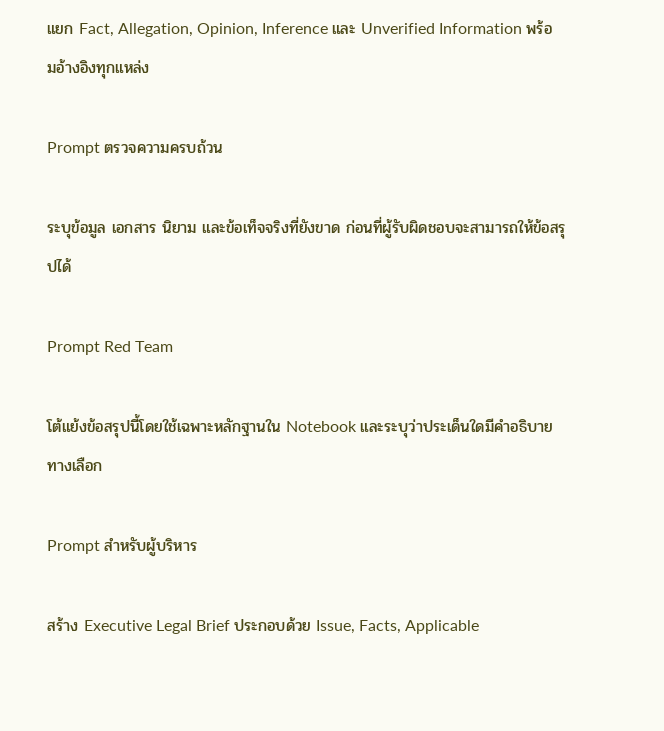แยก Fact, Allegation, Opinion, Inference และ Unverified Information พร้อมอ้างอิงทุกแหล่ง

Prompt ตรวจความครบถ้วน

ระบุข้อมูล เอกสาร นิยาม และข้อเท็จจริงที่ยังขาด ก่อนที่ผู้รับผิดชอบจะสามารถให้ข้อสรุปได้

Prompt Red Team

โต้แย้งข้อสรุปนี้โดยใช้เฉพาะหลักฐานใน Notebook และระบุว่าประเด็นใดมีคำอธิบายทางเลือก

Prompt สำหรับผู้บริหาร

สร้าง Executive Legal Brief ประกอบด้วย Issue, Facts, Applicable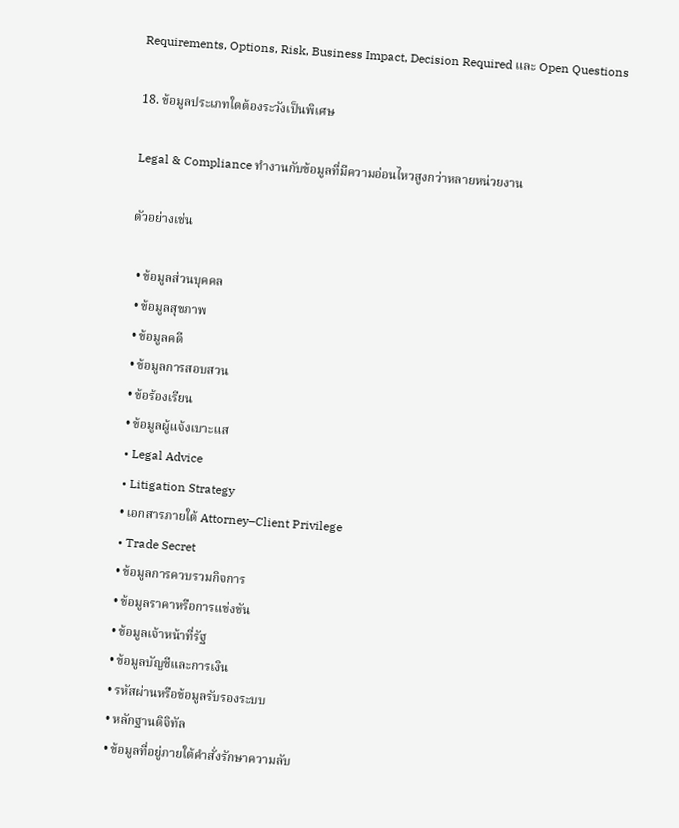Requirements, Options, Risk, Business Impact, Decision Required และ Open Questions

18. ข้อมูลประเภทใดต้องระวังเป็นพิเศษ

Legal & Compliance ทำงานกับข้อมูลที่มีความอ่อนไหวสูงกว่าหลายหน่วยงาน

ตัวอย่างเช่น

  • ข้อมูลส่วนบุคคล
  • ข้อมูลสุขภาพ
  • ข้อมูลคดี
  • ข้อมูลการสอบสวน
  • ข้อร้องเรียน
  • ข้อมูลผู้แจ้งเบาะแส
  • Legal Advice
  • Litigation Strategy
  • เอกสารภายใต้ Attorney–Client Privilege
  • Trade Secret
  • ข้อมูลการควบรวมกิจการ
  • ข้อมูลราคาหรือการแข่งขัน
  • ข้อมูลเจ้าหน้าที่รัฐ
  • ข้อมูลบัญชีและการเงิน
  • รหัสผ่านหรือข้อมูลรับรองระบบ
  • หลักฐานดิจิทัล
  • ข้อมูลที่อยู่ภายใต้คำสั่งรักษาความลับ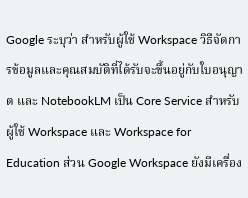Google ระบุว่า สำหรับผู้ใช้ Workspace วิธีจัดการข้อมูลและคุณสมบัติที่ได้รับจะขึ้นอยู่กับใบอนุญาต และ NotebookLM เป็น Core Service สำหรับผู้ใช้ Workspace และ Workspace for Education ส่วน Google Workspace ยังมีเครื่อง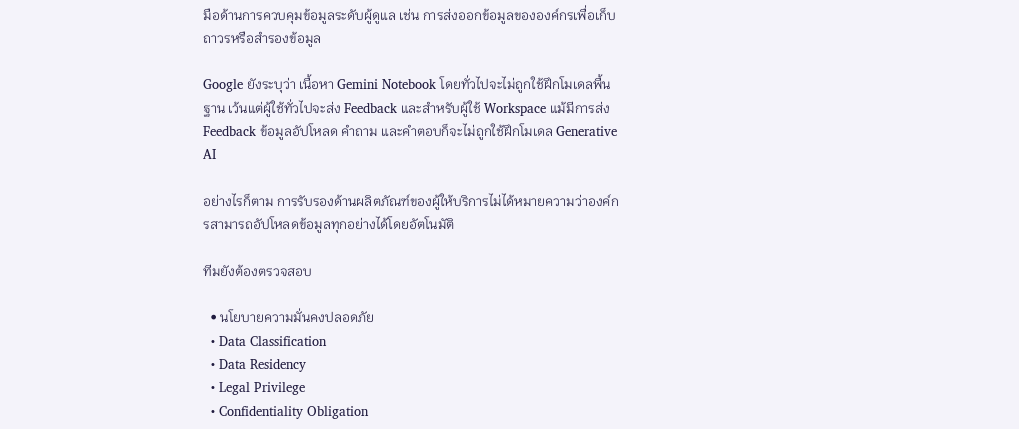มือด้านการควบคุมข้อมูลระดับผู้ดูแล เช่น การส่งออกข้อมูลขององค์กรเพื่อเก็บถาวรหรือสำรองข้อมูล

Google ยังระบุว่า เนื้อหา Gemini Notebook โดยทั่วไปจะไม่ถูกใช้ฝึกโมเดลพื้นฐาน เว้นแต่ผู้ใช้ทั่วไปจะส่ง Feedback และสำหรับผู้ใช้ Workspace แม้มีการส่ง Feedback ข้อมูลอัปโหลด คำถาม และคำตอบก็จะไม่ถูกใช้ฝึกโมเดล Generative AI

อย่างไรก็ตาม การรับรองด้านผลิตภัณฑ์ของผู้ให้บริการไม่ได้หมายความว่าองค์กรสามารถอัปโหลดข้อมูลทุกอย่างได้โดยอัตโนมัติ

ทีมยังต้องตรวจสอบ

  • นโยบายความมั่นคงปลอดภัย
  • Data Classification
  • Data Residency
  • Legal Privilege
  • Confidentiality Obligation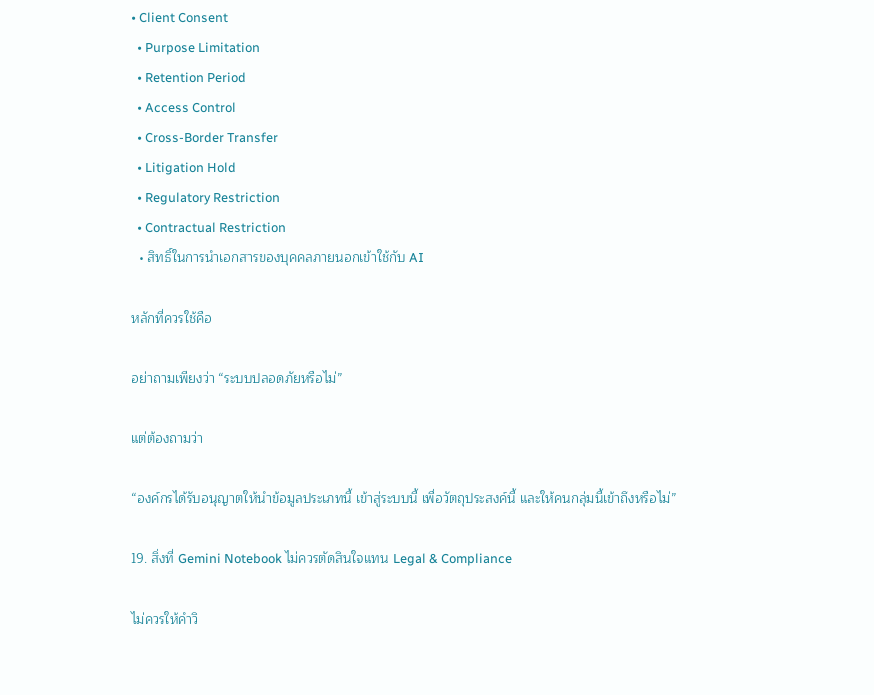• Client Consent
  • Purpose Limitation
  • Retention Period
  • Access Control
  • Cross-Border Transfer
  • Litigation Hold
  • Regulatory Restriction
  • Contractual Restriction
  • สิทธิ์ในการนำเอกสารของบุคคลภายนอกเข้าใช้กับ AI

หลักที่ควรใช้คือ

อย่าถามเพียงว่า “ระบบปลอดภัยหรือไม่”

แต่ต้องถามว่า

“องค์กรได้รับอนุญาตให้นำข้อมูลประเภทนี้ เข้าสู่ระบบนี้ เพื่อวัตถุประสงค์นี้ และให้คนกลุ่มนี้เข้าถึงหรือไม่”

19. สิ่งที่ Gemini Notebook ไม่ควรตัดสินใจแทน Legal & Compliance

ไม่ควรให้คำวิ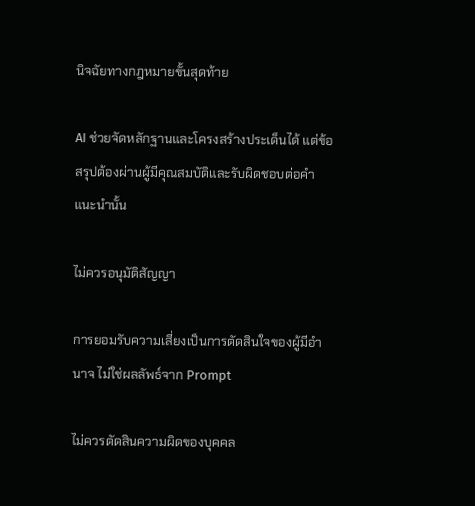นิจฉัยทางกฎหมายขั้นสุดท้าย

AI ช่วยจัดหลักฐานและโครงสร้างประเด็นได้ แต่ข้อสรุปต้องผ่านผู้มีคุณสมบัติและรับผิดชอบต่อคำแนะนำนั้น

ไม่ควรอนุมัติสัญญา

การยอมรับความเสี่ยงเป็นการตัดสินใจของผู้มีอำนาจ ไม่ใช่ผลลัพธ์จาก Prompt

ไม่ควรตัดสินความผิดของบุคคล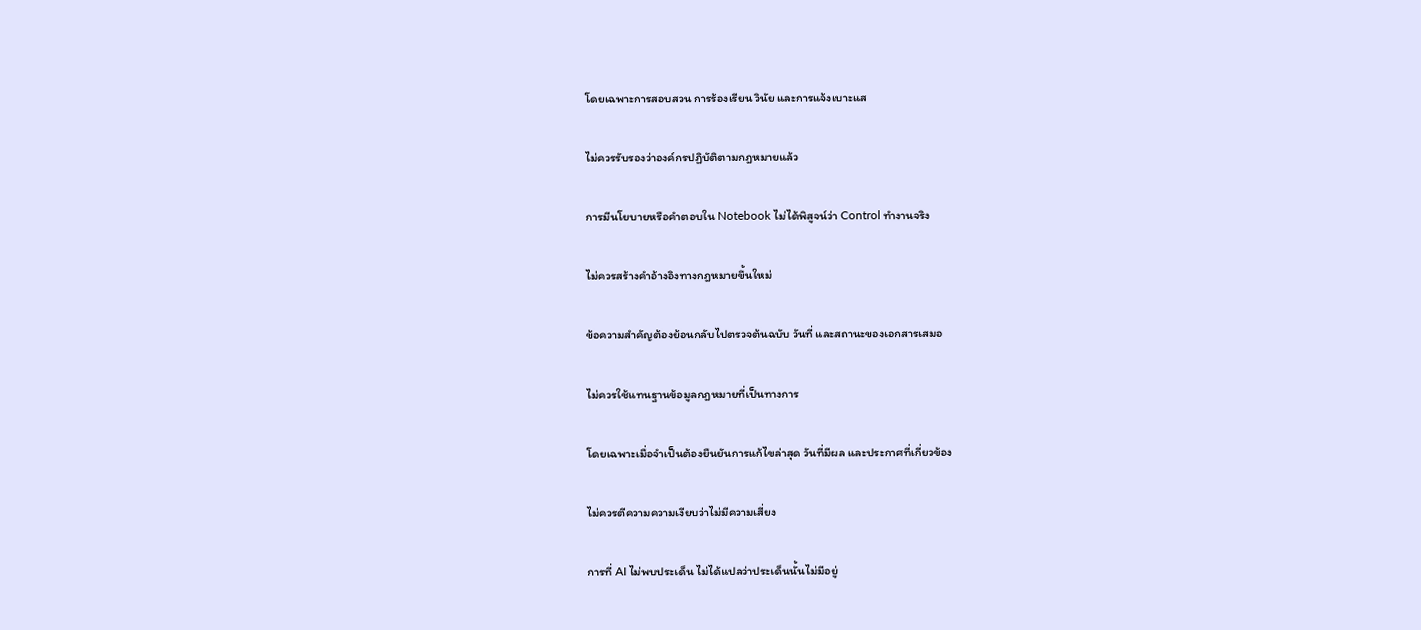โดยเฉพาะการสอบสวน การร้องเรียน วินัย และการแจ้งเบาะแส

ไม่ควรรับรองว่าองค์กรปฏิบัติตามกฎหมายแล้ว

การมีนโยบายหรือคำตอบใน Notebook ไม่ได้พิสูจน์ว่า Control ทำงานจริง

ไม่ควรสร้างคำอ้างอิงทางกฎหมายขึ้นใหม่

ข้อความสำคัญต้องย้อนกลับไปตรวจต้นฉบับ วันที่ และสถานะของเอกสารเสมอ

ไม่ควรใช้แทนฐานข้อมูลกฎหมายที่เป็นทางการ

โดยเฉพาะเมื่อจำเป็นต้องยืนยันการแก้ไขล่าสุด วันที่มีผล และประกาศที่เกี่ยวข้อง

ไม่ควรตีความความเงียบว่าไม่มีความเสี่ยง

การที่ AI ไม่พบประเด็น ไม่ได้แปลว่าประเด็นนั้นไม่มีอยู่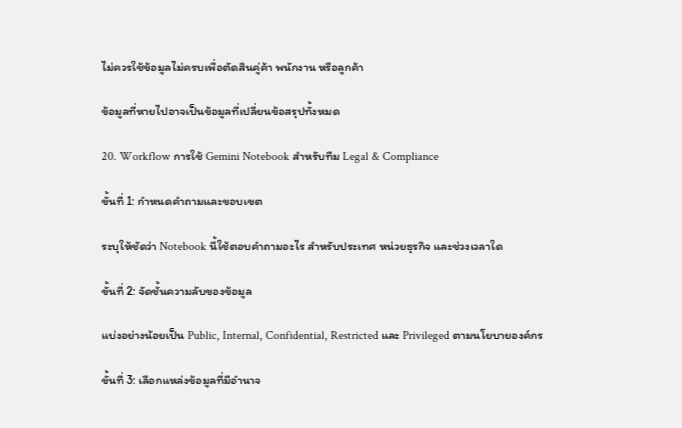ไม่ควรใช้ข้อมูลไม่ครบเพื่อตัดสินคู่ค้า พนักงาน หรือลูกค้า

ข้อมูลที่หายไปอาจเป็นข้อมูลที่เปลี่ยนข้อสรุปทั้งหมด

20. Workflow การใช้ Gemini Notebook สำหรับทีม Legal & Compliance

ขั้นที่ 1: กำหนดคำถามและขอบเขต

ระบุให้ชัดว่า Notebook นี้ใช้ตอบคำถามอะไร สำหรับประเทศ หน่วยธุรกิจ และช่วงเวลาใด

ขั้นที่ 2: จัดชั้นความลับของข้อมูล

แบ่งอย่างน้อยเป็น Public, Internal, Confidential, Restricted และ Privileged ตามนโยบายองค์กร

ขั้นที่ 3: เลือกแหล่งข้อมูลที่มีอำนาจ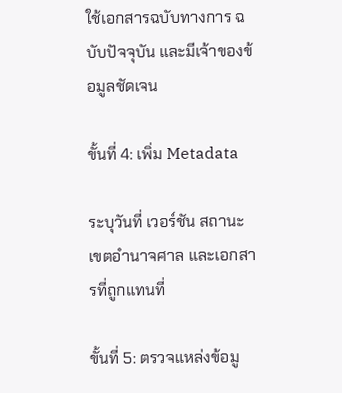ใช้เอกสารฉบับทางการ ฉบับปัจจุบัน และมีเจ้าของข้อมูลชัดเจน

ขั้นที่ 4: เพิ่ม Metadata

ระบุวันที่ เวอร์ชัน สถานะ เขตอำนาจศาล และเอกสารที่ถูกแทนที่

ขั้นที่ 5: ตรวจแหล่งข้อมู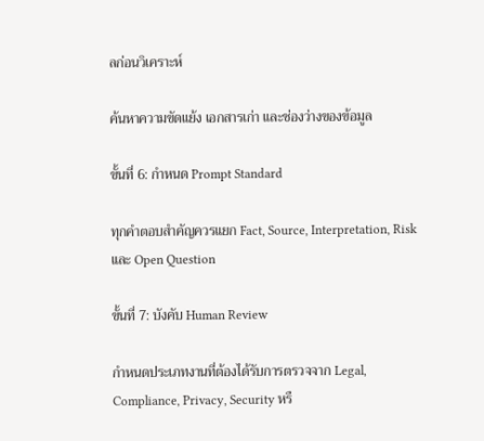ลก่อนวิเคราะห์

ค้นหาความขัดแย้ง เอกสารเก่า และช่องว่างของข้อมูล

ขั้นที่ 6: กำหนด Prompt Standard

ทุกคำตอบสำคัญควรแยก Fact, Source, Interpretation, Risk และ Open Question

ขั้นที่ 7: บังคับ Human Review

กำหนดประเภทงานที่ต้องได้รับการตรวจจาก Legal, Compliance, Privacy, Security หรื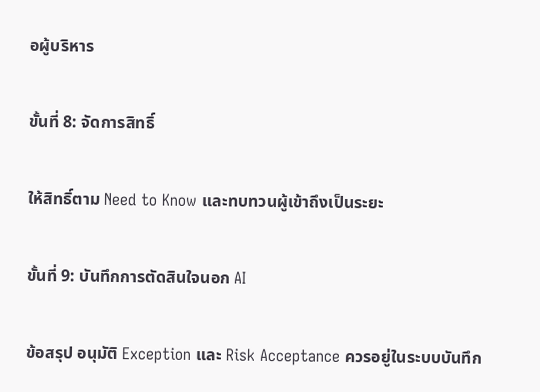อผู้บริหาร

ขั้นที่ 8: จัดการสิทธิ์

ให้สิทธิ์ตาม Need to Know และทบทวนผู้เข้าถึงเป็นระยะ

ขั้นที่ 9: บันทึกการตัดสินใจนอก AI

ข้อสรุป อนุมัติ Exception และ Risk Acceptance ควรอยู่ในระบบบันทึก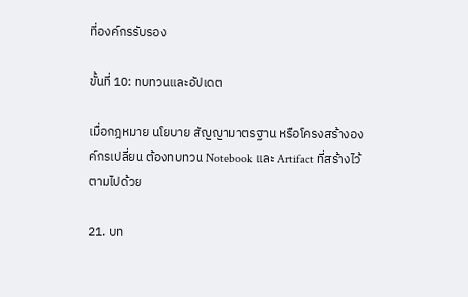ที่องค์กรรับรอง

ขั้นที่ 10: ทบทวนและอัปเดต

เมื่อกฎหมาย นโยบาย สัญญามาตรฐาน หรือโครงสร้างองค์กรเปลี่ยน ต้องทบทวน Notebook และ Artifact ที่สร้างไว้ตามไปด้วย

21. บท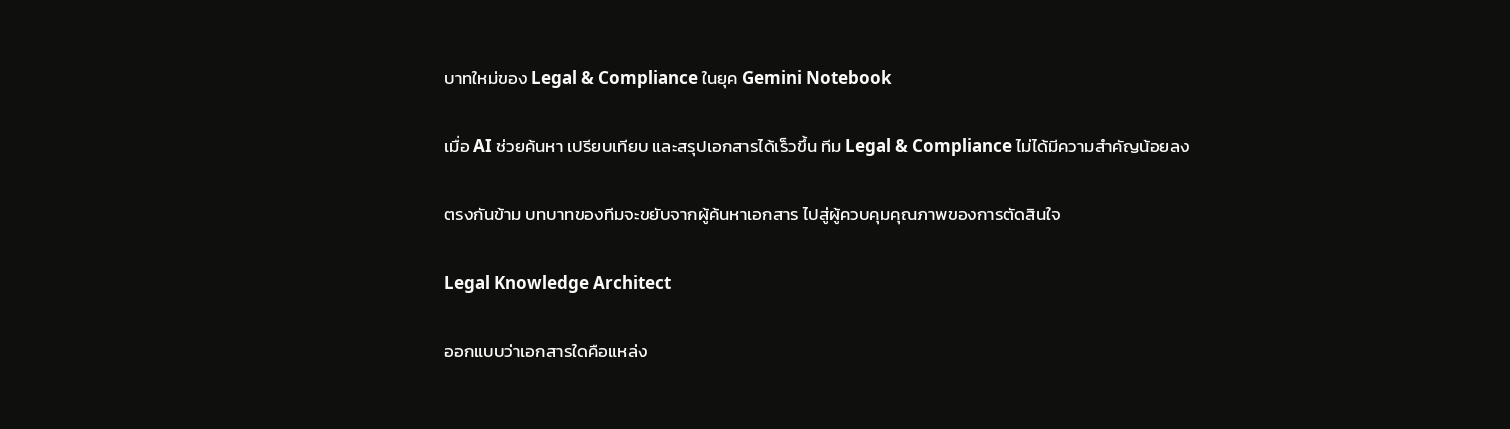บาทใหม่ของ Legal & Compliance ในยุค Gemini Notebook

เมื่อ AI ช่วยค้นหา เปรียบเทียบ และสรุปเอกสารได้เร็วขึ้น ทีม Legal & Compliance ไม่ได้มีความสำคัญน้อยลง

ตรงกันข้าม บทบาทของทีมจะขยับจากผู้ค้นหาเอกสาร ไปสู่ผู้ควบคุมคุณภาพของการตัดสินใจ

Legal Knowledge Architect

ออกแบบว่าเอกสารใดคือแหล่ง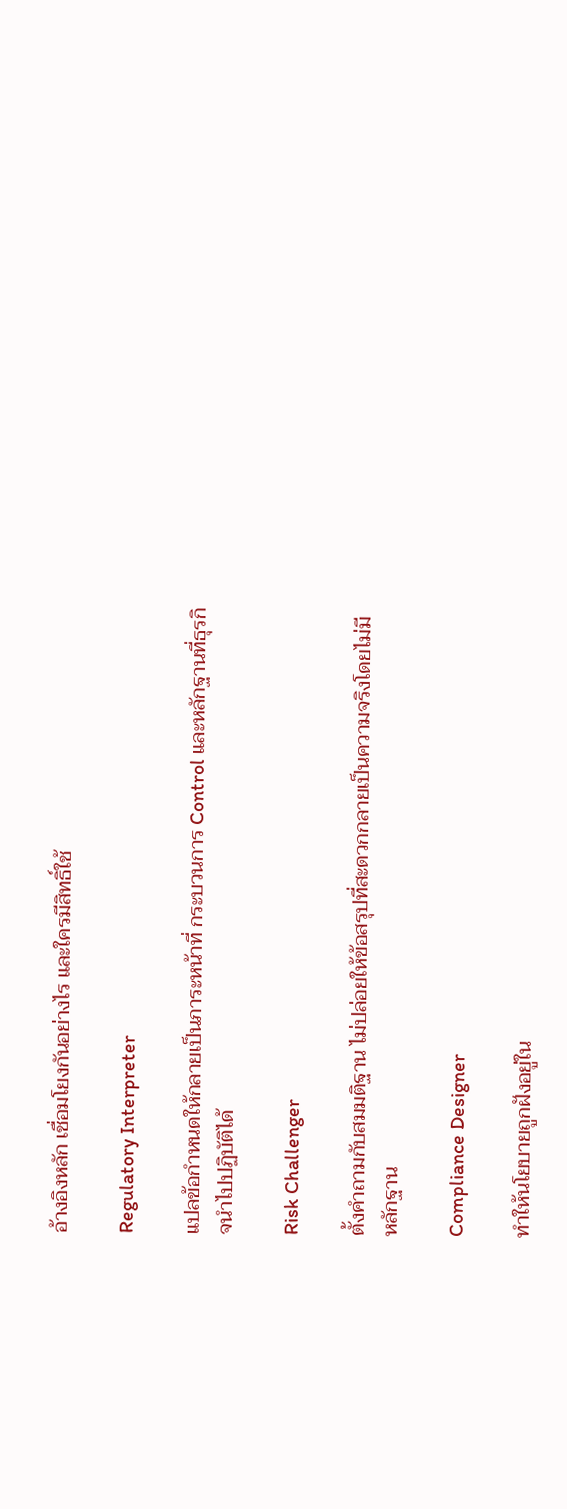อ้างอิงหลัก เชื่อมโยงกันอย่างไร และใครมีสิทธิ์ใช้

Regulatory Interpreter

แปลข้อกำหนดให้กลายเป็นภาระหน้าที่ กระบวนการ Control และหลักฐานที่ธุรกิจนำไปปฏิบัติได้

Risk Challenger

ตั้งคำถามกับสมมติฐาน ไม่ปล่อยให้ข้อสรุปที่สะดวกกลายเป็นความจริงโดยไม่มีหลักฐาน

Compliance Designer

ทำให้นโยบายถูกฝังอยู่ใน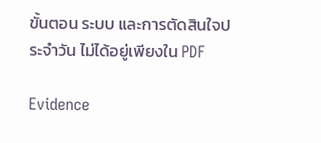ขั้นตอน ระบบ และการตัดสินใจประจำวัน ไม่ได้อยู่เพียงใน PDF

Evidence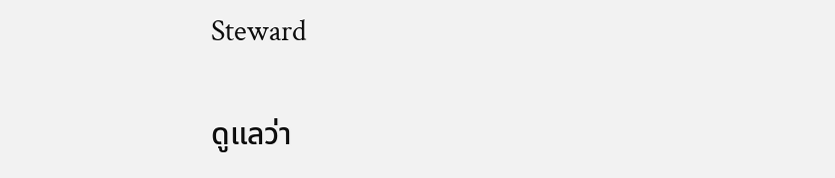Steward

ดูแลว่า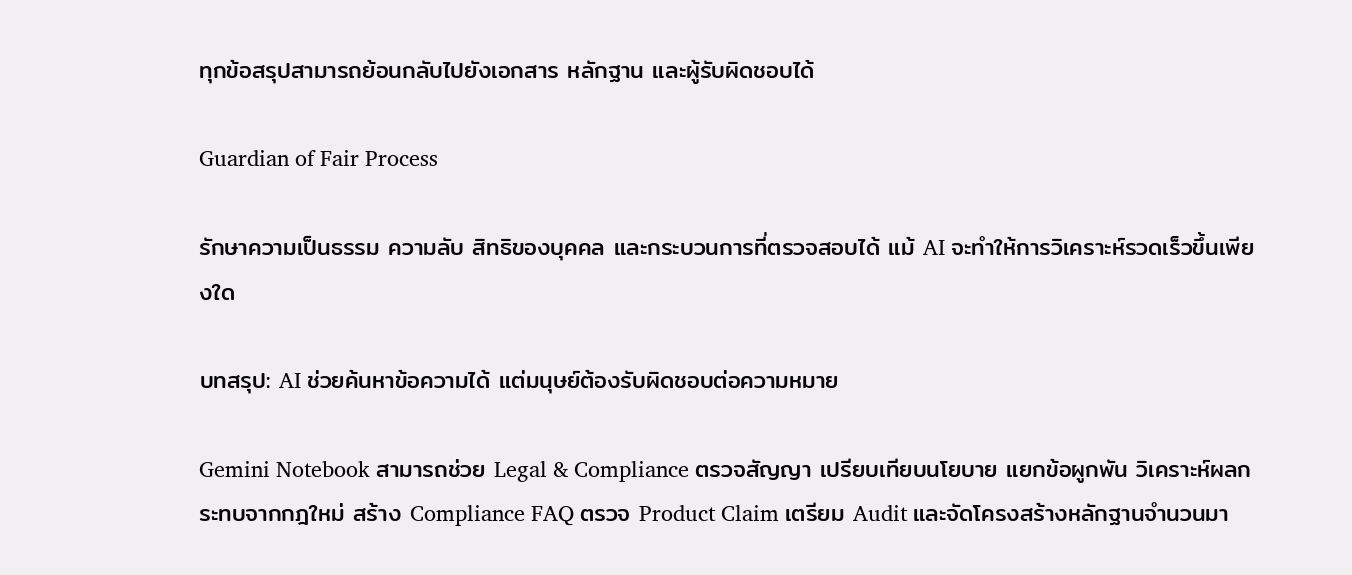ทุกข้อสรุปสามารถย้อนกลับไปยังเอกสาร หลักฐาน และผู้รับผิดชอบได้

Guardian of Fair Process

รักษาความเป็นธรรม ความลับ สิทธิของบุคคล และกระบวนการที่ตรวจสอบได้ แม้ AI จะทำให้การวิเคราะห์รวดเร็วขึ้นเพียงใด

บทสรุป: AI ช่วยค้นหาข้อความได้ แต่มนุษย์ต้องรับผิดชอบต่อความหมาย

Gemini Notebook สามารถช่วย Legal & Compliance ตรวจสัญญา เปรียบเทียบนโยบาย แยกข้อผูกพัน วิเคราะห์ผลกระทบจากกฎใหม่ สร้าง Compliance FAQ ตรวจ Product Claim เตรียม Audit และจัดโครงสร้างหลักฐานจำนวนมา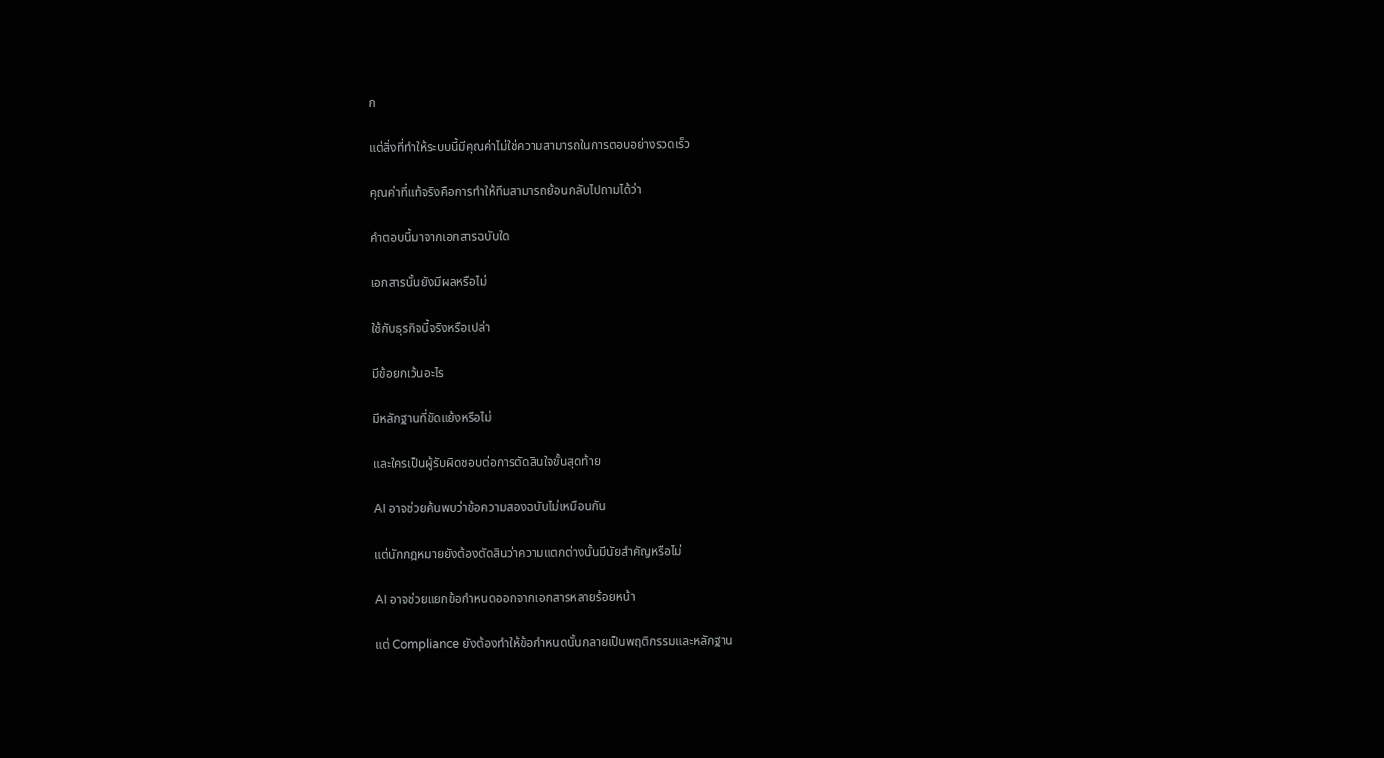ก

แต่สิ่งที่ทำให้ระบบนี้มีคุณค่าไม่ใช่ความสามารถในการตอบอย่างรวดเร็ว

คุณค่าที่แท้จริงคือการทำให้ทีมสามารถย้อนกลับไปถามได้ว่า

คำตอบนี้มาจากเอกสารฉบับใด

เอกสารนั้นยังมีผลหรือไม่

ใช้กับธุรกิจนี้จริงหรือเปล่า

มีข้อยกเว้นอะไร

มีหลักฐานที่ขัดแย้งหรือไม่

และใครเป็นผู้รับผิดชอบต่อการตัดสินใจขั้นสุดท้าย

AI อาจช่วยค้นพบว่าข้อความสองฉบับไม่เหมือนกัน

แต่นักกฎหมายยังต้องตัดสินว่าความแตกต่างนั้นมีนัยสำคัญหรือไม่

AI อาจช่วยแยกข้อกำหนดออกจากเอกสารหลายร้อยหน้า

แต่ Compliance ยังต้องทำให้ข้อกำหนดนั้นกลายเป็นพฤติกรรมและหลักฐาน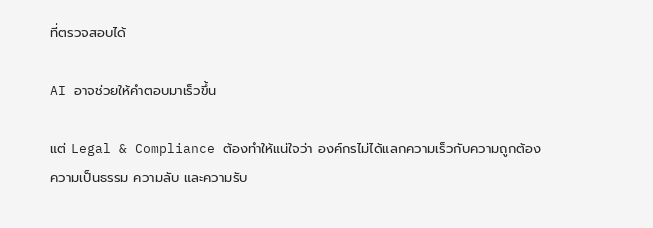ที่ตรวจสอบได้

AI อาจช่วยให้คำตอบมาเร็วขึ้น

แต่ Legal & Compliance ต้องทำให้แน่ใจว่า องค์กรไม่ได้แลกความเร็วกับความถูกต้อง ความเป็นธรรม ความลับ และความรับ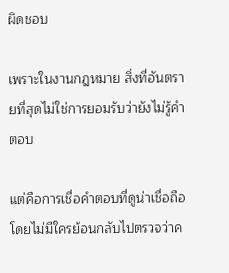ผิดชอบ

เพราะในงานกฎหมาย สิ่งที่อันตรายที่สุดไม่ใช่การยอมรับว่ายังไม่รู้คำตอบ

แต่คือการเชื่อคำตอบที่ดูน่าเชื่อถือ โดยไม่มีใครย้อนกลับไปตรวจว่าค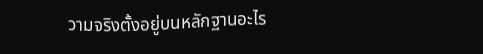วามจริงตั้งอยู่บนหลักฐานอะไร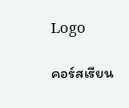Logo

คอร์สเรียน